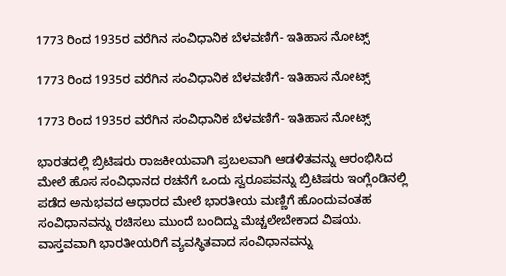1773 ರಿಂದ 1935ರ ವರೆಗಿನ ಸಂವಿಧಾನಿಕ ಬೆಳವಣಿಗೆ- ಇತಿಹಾಸ ನೋಟ್ಸ್

1773 ರಿಂದ 1935ರ ವರೆಗಿನ ಸಂವಿಧಾನಿಕ ಬೆಳವಣಿಗೆ- ಇತಿಹಾಸ ನೋಟ್ಸ್

1773 ರಿಂದ 1935ರ ವರೆಗಿನ ಸಂವಿಧಾನಿಕ ಬೆಳವಣಿಗೆ- ಇತಿಹಾಸ ನೋಟ್ಸ್

ಭಾರತದಲ್ಲಿ ಬ್ರಿಟಿಷರು ರಾಜಕೀಯವಾಗಿ ಪ್ರಬಲವಾಗಿ ಆಡಳಿತವನ್ನು ಆರಂಭಿಸಿದ ಮೇಲೆ ಹೊಸ ಸಂವಿಧಾನದ ರಚನೆಗೆ ಒಂದು ಸ್ವರೂಪವನ್ನು ಬ್ರಿಟಿಷರು ಇಂಗ್ಲೆಂಡಿನಲ್ಲಿ ಪಡೆದ ಅನುಭವದ ಆಧಾರದ ಮೇಲೆ ಭಾರತೀಯ ಮಣ್ಣಿಗೆ ಹೊಂದುವಂತಹ ಸಂವಿಧಾನವನ್ನು ರಚಿಸಲು ಮುಂದೆ ಬಂದಿದ್ದು ಮೆಚ್ಚಲೇಬೇಕಾದ ವಿಷಯ. ವಾಸ್ತವವಾಗಿ ಭಾರತೀಯರಿಗೆ ವ್ಯವಸ್ಥಿತವಾದ ಸಂವಿಧಾನವನ್ನು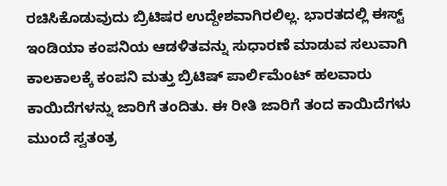ರಚಿಸಿಕೊಡುವುದು ಬ್ರಿಟಿಷರ ಉದ್ದೇಶವಾಗಿರಲಿಲ್ಲ. ಭಾರತದಲ್ಲಿ ಈಸ್ಟ್ ಇಂಡಿಯಾ ಕಂಪನಿಯ ಆಡಳಿತವನ್ನು ಸುಧಾರಣೆ ಮಾಡುವ ಸಲುವಾಗಿ ಕಾಲಕಾಲಕ್ಕೆ ಕಂಪನಿ ಮತ್ತು ಬ್ರಿಟಿಷ್ ಪಾರ್ಲಿಮೆಂಟ್ ಹಲವಾರು ಕಾಯಿದೆಗಳನ್ನು ಜಾರಿಗೆ ತಂದಿತು. ಈ ರೀತಿ ಜಾರಿಗೆ ತಂದ ಕಾಯಿದೆಗಳು ಮುಂದೆ ಸ್ವತಂತ್ರ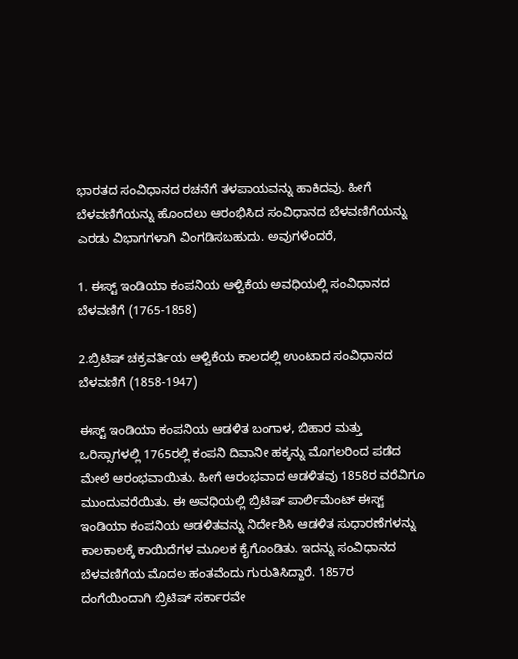ಭಾರತದ ಸಂವಿಧಾನದ ರಚನೆಗೆ ತಳಪಾಯವನ್ನು ಹಾಕಿದವು. ಹೀಗೆ ಬೆಳವಣಿಗೆಯನ್ನು ಹೊಂದಲು ಆರಂಭಿಸಿದ ಸಂವಿಧಾನದ ಬೆಳವಣಿಗೆಯನ್ನು ಎರಡು ವಿಭಾಗಗಳಾಗಿ ವಿಂಗಡಿಸಬಹುದು. ಅವುಗಳೆಂದರೆ,

1. ಈಸ್ಟ್ ಇಂಡಿಯಾ ಕಂಪನಿಯ ಆಳ್ವಿಕೆಯ ಅವಧಿಯಲ್ಲಿ ಸಂವಿಧಾನದ ಬೆಳವಣಿಗೆ (1765-1858)

2.ಬ್ರಿಟಿಷ್ ಚಕ್ರವರ್ತಿಯ ಆಳ್ವಿಕೆಯ ಕಾಲದಲ್ಲಿ ಉಂಟಾದ ಸಂವಿಧಾನದ ಬೆಳವಣಿಗೆ (1858-1947)

ಈಸ್ಟ್ ಇಂಡಿಯಾ ಕಂಪನಿಯ ಆಡಳಿತ ಬಂಗಾಳ, ಬಿಹಾರ ಮತ್ತು ಒರಿಸ್ಸಾಗಳಲ್ಲಿ 1765ರಲ್ಲಿ ಕಂಪನಿ ದಿವಾನೀ ಹಕ್ಕನ್ನು ಮೊಗಲರಿಂದ ಪಡೆದ ಮೇಲೆ ಆರಂಭವಾಯಿತು. ಹೀಗೆ ಆರಂಭವಾದ ಆಡಳಿತವು 1858ರ ವರೆವಿಗೂ ಮುಂದುವರೆಯಿತು. ಈ ಅವಧಿಯಲ್ಲಿ ಬ್ರಿಟಿಷ್ ಪಾರ್ಲಿಮೆಂಟ್ ಈಸ್ಟ್ ಇಂಡಿಯಾ ಕಂಪನಿಯ ಆಡಳಿತವನ್ನು ನಿರ್ದೇಶಿಸಿ ಆಡಳಿತ ಸುಧಾರಣೆಗಳನ್ನು ಕಾಲಕಾಲಕ್ಕೆ ಕಾಯಿದೆಗಳ ಮೂಲಕ ಕೈಗೊಂಡಿತು. ಇದನ್ನು ಸಂವಿಧಾನದ ಬೆಳವಣಿಗೆಯ ಮೊದಲ ಹಂತವೆಂದು ಗುರುತಿಸಿದ್ದಾರೆ. 1857ರ ದಂಗೆಯಿಂದಾಗಿ ಬ್ರಿಟಿಷ್ ಸರ್ಕಾರವೇ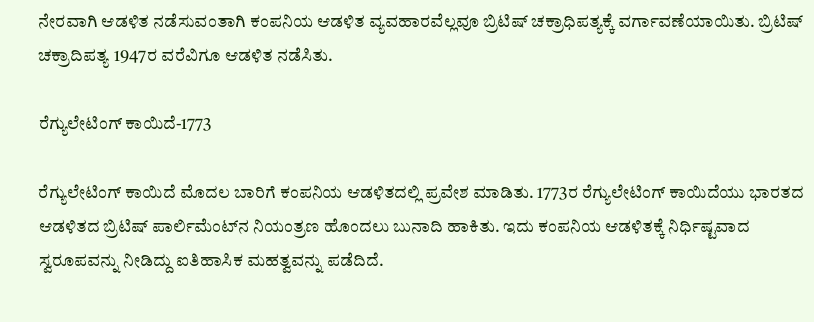ನೇರವಾಗಿ ಆಡಳಿತ ನಡೆಸುವಂತಾಗಿ ಕಂಪನಿಯ ಆಡಳಿತ ವ್ಯವಹಾರವೆಲ್ಲವೂ ಬ್ರಿಟಿಷ್ ಚಕ್ರಾಧಿಪತ್ಯಕ್ಕೆ ವರ್ಗಾವಣೆಯಾಯಿತು. ಬ್ರಿಟಿಷ್ ಚಕ್ರಾದಿಪತ್ಯ 1947ರ ವರೆವಿಗೂ ಆಡಳಿತ ನಡೆಸಿತು.

ರೆಗ್ಯುಲೇಟಿಂಗ್ ಕಾಯಿದೆ-1773

ರೆಗ್ಯುಲೇಟಿಂಗ್ ಕಾಯಿದೆ ಮೊದಲ ಬಾರಿಗೆ ಕಂಪನಿಯ ಆಡಳಿತದಲ್ಲಿ ಪ್ರವೇಶ ಮಾಡಿತು. 1773ರ ರೆಗ್ಯುಲೇಟಿಂಗ್ ಕಾಯಿದೆಯು ಭಾರತದ ಆಡಳಿತದ ಬ್ರಿಟಿಷ್ ಪಾರ್ಲಿಮೆಂಟ್‌ನ ನಿಯಂತ್ರಣ ಹೊಂದಲು ಬುನಾದಿ ಹಾಕಿತು. ಇದು ಕಂಪನಿಯ ಆಡಳಿತಕ್ಕೆ ನಿರ್ಧಿಷ್ಟವಾದ ಸ್ವರೂಪವನ್ನು ನೀಡಿದ್ದು ಐತಿಹಾಸಿಕ ಮಹತ್ವವನ್ನು ಪಡೆದಿದೆ.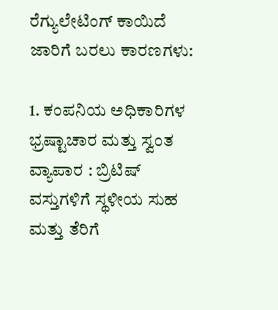ರೆಗ್ಯುಲೇಟಿಂಗ್ ಕಾಯಿದೆ ಜಾರಿಗೆ ಬರಲು ಕಾರಣಗಳು:

1. ಕಂಪನಿಯ ಅಧಿಕಾರಿಗಳ ಭ್ರಷ್ಟಾಚಾರ ಮತ್ತು ಸ್ವಂತ ವ್ಯಾಪಾರ : ಬ್ರಿಟಿಷ್ ವಸ್ತುಗಳಿಗೆ ಸ್ಥಳೀಯ ಸುಹ ಮತ್ತು ತೆರಿಗೆ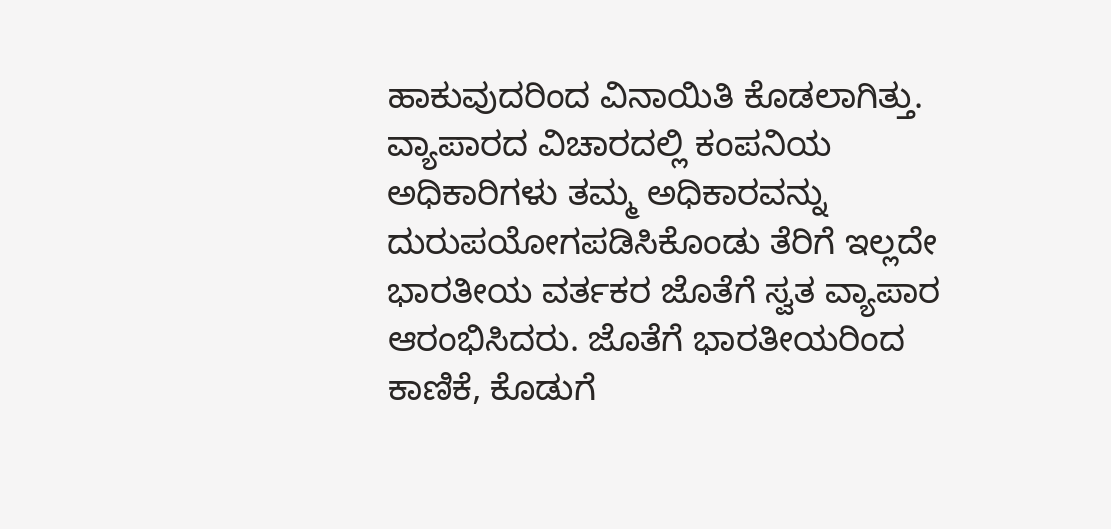ಹಾಕುವುದರಿಂದ ವಿನಾಯಿತಿ ಕೊಡಲಾಗಿತ್ತು. ವ್ಯಾಪಾರದ ವಿಚಾರದಲ್ಲಿ ಕಂಪನಿಯ ಅಧಿಕಾರಿಗಳು ತಮ್ಮ ಅಧಿಕಾರವನ್ನು ದುರುಪಯೋಗಪಡಿಸಿಕೊಂಡು ತೆರಿಗೆ ಇಲ್ಲದೇ ಭಾರತೀಯ ವರ್ತಕರ ಜೊತೆಗೆ ಸ್ವತ ವ್ಯಾಪಾರ ಆರಂಭಿಸಿದರು. ಜೊತೆಗೆ ಭಾರತೀಯರಿಂದ ಕಾಣಿಕೆ, ಕೊಡುಗೆ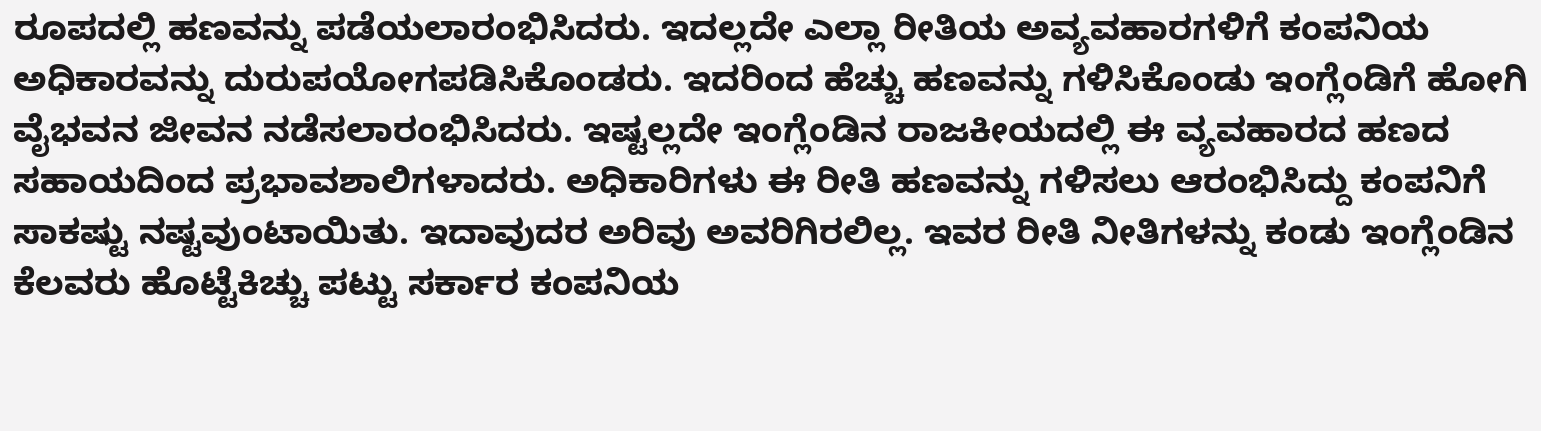ರೂಪದಲ್ಲಿ ಹಣವನ್ನು ಪಡೆಯಲಾರಂಭಿಸಿದರು. ಇದಲ್ಲದೇ ಎಲ್ಲಾ ರೀತಿಯ ಅವ್ಯವಹಾರಗಳಿಗೆ ಕಂಪನಿಯ ಅಧಿಕಾರವನ್ನು ದುರುಪಯೋಗಪಡಿಸಿಕೊಂಡರು. ಇದರಿಂದ ಹೆಚ್ಚು ಹಣವನ್ನು ಗಳಿಸಿಕೊಂಡು ಇಂಗ್ಲೆಂಡಿಗೆ ಹೋಗಿ ವೈಭವನ ಜೀವನ ನಡೆಸಲಾರಂಭಿಸಿದರು. ಇಷ್ಟಲ್ಲದೇ ಇಂಗ್ಲೆಂಡಿನ ರಾಜಕೀಯದಲ್ಲಿ ಈ ವ್ಯವಹಾರದ ಹಣದ ಸಹಾಯದಿಂದ ಪ್ರಭಾವಶಾಲಿಗಳಾದರು. ಅಧಿಕಾರಿಗಳು ಈ ರೀತಿ ಹಣವನ್ನು ಗಳಿಸಲು ಆರಂಭಿಸಿದ್ದು ಕಂಪನಿಗೆ ಸಾಕಷ್ಟು ನಷ್ಟವುಂಟಾಯಿತು. ಇದಾವುದರ ಅರಿವು ಅವರಿಗಿರಲಿಲ್ಲ. ಇವರ ರೀತಿ ನೀತಿಗಳನ್ನು ಕಂಡು ಇಂಗ್ಲೆಂಡಿನ ಕೆಲವರು ಹೊಟ್ಟೆಕಿಚ್ಚು ಪಟ್ಟು ಸರ್ಕಾರ ಕಂಪನಿಯ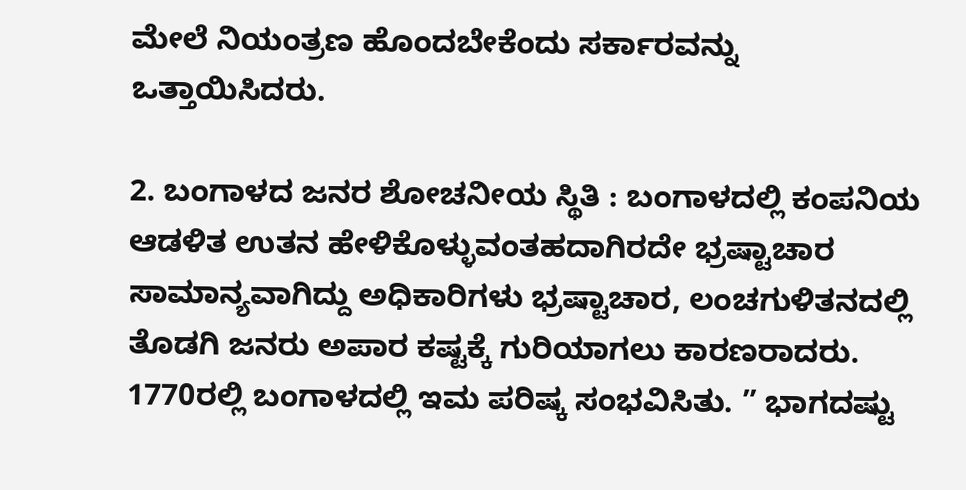ಮೇಲೆ ನಿಯಂತ್ರಣ ಹೊಂದಬೇಕೆಂದು ಸರ್ಕಾರವನ್ನು ಒತ್ತಾಯಿಸಿದರು.

2. ಬಂಗಾಳದ ಜನರ ಶೋಚನೀಯ ಸ್ಥಿತಿ : ಬಂಗಾಳದಲ್ಲಿ ಕಂಪನಿಯ ಆಡಳಿತ ಉತನ ಹೇಳಿಕೊಳ್ಳುವಂತಹದಾಗಿರದೇ ಭ್ರಷ್ಟಾಚಾರ ಸಾಮಾನ್ಯವಾಗಿದ್ದು ಅಧಿಕಾರಿಗಳು ಭ್ರಷ್ಟಾಚಾರ, ಲಂಚಗುಳಿತನದಲ್ಲಿ ತೊಡಗಿ ಜನರು ಅಪಾರ ಕಷ್ಟಕ್ಕೆ ಗುರಿಯಾಗಲು ಕಾರಣರಾದರು. 1770ರಲ್ಲಿ ಬಂಗಾಳದಲ್ಲಿ ಇಮ ಪರಿಷ್ಕ ಸಂಭವಿಸಿತು. ” ಭಾಗದಷ್ಟು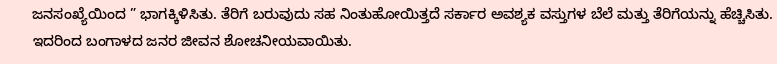ಜನಸಂಖ್ಯೆಯಿಂದ ” ಭಾಗಕ್ಕಿಳಿಸಿತು. ತೆರಿಗೆ ಬರುವುದು ಸಹ ನಿಂತುಹೋಯಿತ್ತದೆ ಸರ್ಕಾರ ಅವಶ್ಯಕ ವಸ್ತುಗಳ ಬೆಲೆ ಮತ್ತು ತೆರಿಗೆಯನ್ನು ಹೆಚ್ಚಿಸಿತು. ಇದರಿಂದ ಬಂಗಾಳದ ಜನರ ಜೀವನ ಶೋಚನೀಯವಾಯಿತು.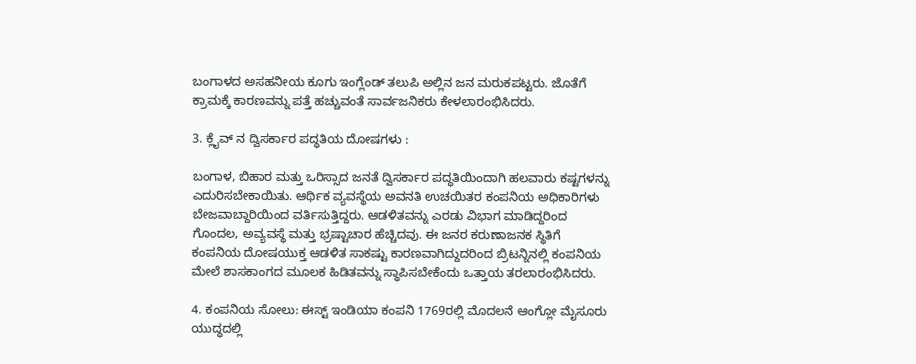ಬಂಗಾಳದ ಅಸಹನೀಯ ಕೂಗು ಇಂಗ್ಲೆಂಡ್ ತಲುಪಿ ಅಲ್ಲಿನ ಜನ ಮರುಕಪಟ್ಟರು. ಜೊತೆಗೆ ಕ್ರಾಮಕ್ಕೆ ಕಾರಣವನ್ನು ಪತ್ತೆ ಹಚ್ಚುವಂತೆ ಸಾರ್ವಜನಿಕರು ಕೇಳಲಾರಂಭಿಸಿದರು.

3. ಕ್ಲೈವ್ ನ ದ್ವಿಸರ್ಕಾರ ಪದ್ಧತಿಯ ದೋಷಗಳು :

ಬಂಗಾಳ, ಬಿಹಾರ ಮತ್ತು ಒರಿಸ್ಸಾದ ಜನತೆ ದ್ವಿಸರ್ಕಾರ ಪದ್ಧತಿಯಿಂದಾಗಿ ಹಲವಾರು ಕಷ್ಟಗಳನ್ನು ಎದುರಿಸಬೇಕಾಯಿತು. ಆರ್ಥಿಕ ವ್ಯವಸ್ಥೆಯ ಅವನತಿ ಉಚಯಿತರ ಕಂಪನಿಯ ಅಧಿಕಾರಿಗಳು ಬೇಜವಾಬ್ದಾರಿಯಿಂದ ವರ್ತಿಸುತ್ತಿದ್ದರು. ಆಡಳಿತವನ್ನು ಎರಡು ವಿಭಾಗ ಮಾಡಿದ್ದರಿಂದ ಗೊಂದಲ, ಅವ್ಯವಸ್ಥೆ ಮತ್ತು ಭ್ರಷ್ಟಾಚಾರ ಹೆಚ್ಚಿದವು. ಈ ಜನರ ಕರುಣಾಜನಕ ಸ್ಥಿತಿಗೆ ಕಂಪನಿಯ ದೋಷಯುಕ್ತ ಆಡಳಿತ ಸಾಕಷ್ಟು ಕಾರಣವಾಗಿದ್ದುದರಿಂದ ಬ್ರಿಟನ್ನಿನಲ್ಲಿ ಕಂಪನಿಯ ಮೇಲೆ ಶಾಸಕಾಂಗದ ಮೂಲಕ ಹಿಡಿತವನ್ನು ಸ್ಥಾಪಿಸಬೇಕೆಂದು ಒತ್ತಾಯ ತರಲಾರಂಭಿಸಿದರು.

4. ಕಂಪನಿಯ ಸೋಲು: ಈಸ್ಟ್ ಇಂಡಿಯಾ ಕಂಪನಿ 1769ರಲ್ಲಿ ಮೊದಲನೆ ಆಂಗ್ಲೋ ಮೈಸೂರು ಯುದ್ಧದಲ್ಲಿ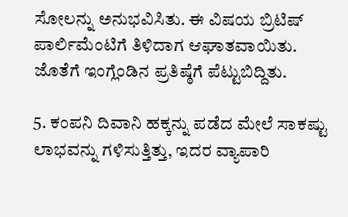ಸೋಲನ್ನು ಅನುಭವಿಸಿತು. ಈ ವಿಷಯ ಬ್ರಿಟಿಷ್ ಪಾರ್ಲಿಮೆಂಟಿಗೆ ತಿಳಿದಾಗ ಆಘಾತವಾಯಿತು. ಜೊತೆಗೆ ಇಂಗ್ಲೆಂಡಿನ ಪ್ರತಿಷ್ಠೆಗೆ ಪೆಟ್ಟುಬಿದ್ದಿತು.

5. ಕಂಪನಿ ದಿವಾನಿ ಹಕ್ಕನ್ನು ಪಡೆದ ಮೇಲೆ ಸಾಕಷ್ಟು ಲಾಭವನ್ನು ಗಳಿಸುತ್ತಿತ್ತು, ಇದರ ವ್ಯಾಪಾರಿ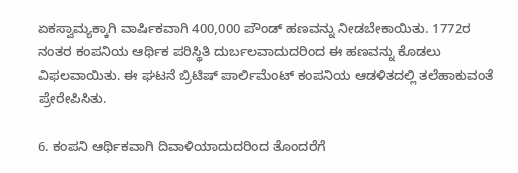ಏಕಸ್ವಾಮ್ಯಕ್ಕಾಗಿ ವಾರ್ಷಿಕವಾಗಿ 400,000 ಪೌಂಡ್ ಹಣವನ್ನು ನೀಡಬೇಕಾಯಿತು. 1772ರ ನಂತರ ಕಂಪನಿಯ ಆರ್ಥಿಕ ಪರಿಸ್ಥಿತಿ ದುರ್ಬಲವಾದುದರಿಂದ ಈ ಹಣವನ್ನು ಕೊಡಲು ವಿಫಲವಾಯಿತು. ಈ ಘಟನೆ ಬ್ರಿಟಿಷ್ ಪಾರ್ಲಿಮೆಂಟ್ ಕಂಪನಿಯ ಆಡಳಿತದಲ್ಲಿ ತಲೆಹಾಕುವಂತೆ ಪ್ರೇರೇಪಿಸಿತು.

6. ಕಂಪನಿ ಆರ್ಥಿಕವಾಗಿ ದಿವಾಳಿಯಾದುದರಿಂದ ತೊಂದರೆಗೆ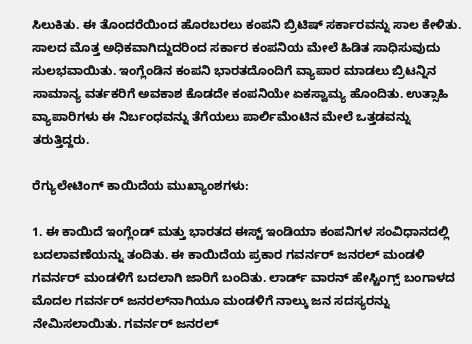ಸಿಲುಕಿತು. ಈ ತೊಂದರೆಯಿಂದ ಹೊರಬರಲು ಕಂಪನಿ ಬ್ರಿಟಿಷ್ ಸರ್ಕಾರವನ್ನು ಸಾಲ ಕೇಳಿತು. ಸಾಲದ ಮೊತ್ತ ಅಧಿಕವಾಗಿದ್ದುದರಿಂದ ಸರ್ಕಾರ ಕಂಪನಿಯ ಮೇಲೆ ಹಿಡಿತ ಸಾಧಿಸುವುದು ಸುಲಭವಾಯಿತು. ಇಂಗ್ಲೆಂಡಿನ ಕಂಪನಿ ಭಾರತದೊಂದಿಗೆ ವ್ಯಾಪಾರ ಮಾಡಲು ಬ್ರಿಟನ್ನಿನ ಸಾಮಾನ್ಯ ವರ್ತಕರಿಗೆ ಅವಕಾಶ ಕೊಡದೇ ಕಂಪನಿಯೇ ಏಕಸ್ವಾಮ್ಯ ಹೊಂದಿತು. ಉತ್ಸಾಹಿ ವ್ಯಾಪಾರಿಗಳು ಈ ನಿರ್ಬಂಧವನ್ನು ತೆಗೆಯಲು ಪಾರ್ಲಿಮೆಂಟಿನ ಮೇಲೆ ಒತ್ತಡವನ್ನು ತರುತ್ತಿದ್ದರು.

ರೆಗ್ಯುಲೇಟಿಂಗ್ ಕಾಯಿದೆಯ ಮುಖ್ಯಾಂಶಗಳು:

1. ಈ ಕಾಯಿದೆ ಇಂಗ್ಲೆಂಡ್ ಮತ್ತು ಭಾರತದ ಈಸ್ಟ್ ಇಂಡಿಯಾ ಕಂಪನಿಗಳ ಸಂವಿಧಾನದಲ್ಲಿ ಬದಲಾವಣೆಯನ್ನು ತಂದಿತು. ಈ ಕಾಯಿದೆಯ ಪ್ರಕಾರ ಗವರ್ನರ್ ಜನರಲ್ ಮಂಡಳಿ ಗವರ್ನರ್ ಮಂಡಳಿಗೆ ಬದಲಾಗಿ ಜಾರಿಗೆ ಬಂದಿತು. ಲಾರ್ಡ್ ವಾರನ್ ಹೇಸ್ಟಿಂಗ್ಸ್ ಬಂಗಾಳದ ಮೊದಲ ಗವರ್ನರ್ ಜನರಲ್‌ನಾಗಿಯೂ ಮಂಡಳಿಗೆ ನಾಲ್ಕು ಜನ ಸದಸ್ಯರನ್ನು ನೇಮಿಸಲಾಯಿತು. ಗವರ್ನರ್ ಜನರಲ್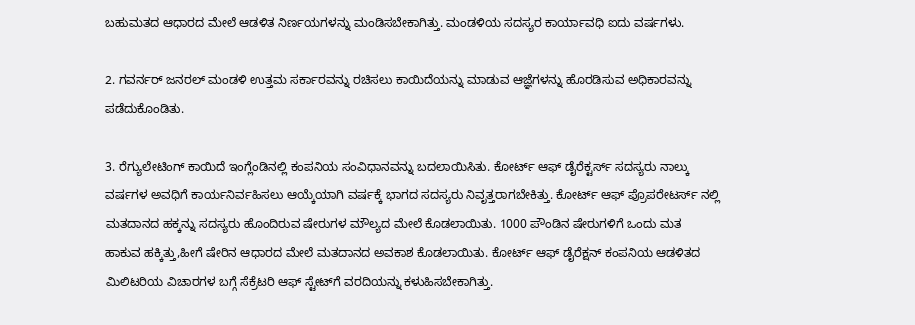ಬಹುಮತದ ಆಧಾರದ ಮೇಲೆ ಆಡಳಿತ ನಿರ್ಣಯಗಳನ್ನು ಮಂಡಿಸಬೇಕಾಗಿತ್ತು. ಮಂಡಳಿಯ ಸದಸ್ಯರ ಕಾರ್ಯಾವಧಿ ಐದು ವರ್ಷಗಳು.

2. ಗವರ್ನರ್ ಜನರಲ್ ಮಂಡಳಿ ಉತ್ತಮ ಸರ್ಕಾರವನ್ನು ರಚಿಸಲು ಕಾಯಿದೆಯನ್ನು ಮಾಡುವ ಆಜ್ಞೆಗಳನ್ನು ಹೊರಡಿಸುವ ಅಧಿಕಾರವನ್ನು ಪಡೆದುಕೊಂಡಿತು.

3. ರೆಗ್ಯುಲೇಟಿಂಗ್ ಕಾಯಿದೆ ಇಂಗ್ಲೆಂಡಿನಲ್ಲಿ ಕಂಪನಿಯ ಸಂವಿಧಾನವನ್ನು ಬದಲಾಯಿಸಿತು. ಕೋರ್ಟ್ ಆಫ್ ಡೈರೆಕ್ಟರ್ಸ್ ಸದಸ್ಯರು ನಾಲ್ಕು ವರ್ಷಗಳ ಅವಧಿಗೆ ಕಾರ್ಯನಿರ್ವಹಿಸಲು ಆಯ್ಕೆಯಾಗಿ ವರ್ಷಕ್ಕೆ ಭಾಗದ ಸದಸ್ಯರು ನಿವೃತ್ತರಾಗಬೇಕಿತ್ತು. ಕೋರ್ಟ್ ಆಫ್ ಪ್ರೊಪರೇಟರ್ಸ್ ನಲ್ಲಿ ಮತದಾನದ ಹಕ್ಕನ್ನು ಸದಸ್ಯರು ಹೊಂದಿರುವ ಷೇರುಗಳ ಮೌಲ್ಯದ ಮೇಲೆ ಕೊಡಲಾಯಿತು. 1000 ಪೌಂಡಿನ ಷೇರುಗಳಿಗೆ ಒಂದು ಮತ ಹಾಕುವ ಹಕ್ಕಿತ್ತು,ಹೀಗೆ ಷೇರಿನ ಆಧಾರದ ಮೇಲೆ ಮತದಾನದ ಅವಕಾಶ ಕೊಡಲಾಯಿತು. ಕೋರ್ಟ್ ಆಫ್ ಡೈರೆಕ್ಷನ್ ಕಂಪನಿಯ ಆಡಳಿತದ ಮಿಲಿಟರಿಯ ವಿಚಾರಗಳ ಬಗ್ಗೆ ಸೆಕ್ರೆಟರಿ ಆಫ್ ಸ್ಟೇಟ್‌ಗೆ ವರದಿಯನ್ನು ಕಳುಹಿಸಬೇಕಾಗಿತ್ತು.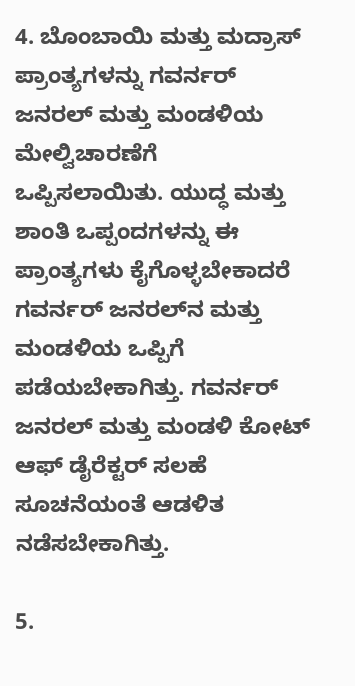4. ಬೊಂಬಾಯಿ ಮತ್ತು ಮದ್ರಾಸ್ ಪ್ರಾಂತ್ಯಗಳನ್ನು ಗವರ್ನರ್ ಜನರಲ್ ಮತ್ತು ಮಂಡಳಿಯ ಮೇಲ್ವಿಚಾರಣೆಗೆ ಒಪ್ಪಿಸಲಾಯಿತು. ಯುದ್ಧ ಮತ್ತು ಶಾಂತಿ ಒಪ್ಪಂದಗಳನ್ನು ಈ ಪ್ರಾಂತ್ಯಗಳು ಕೈಗೊಳ್ಳಬೇಕಾದರೆ ಗವರ್ನರ್ ಜನರಲ್‌ನ ಮತ್ತು ಮಂಡಳಿಯ ಒಪ್ಪಿಗೆ ಪಡೆಯಬೇಕಾಗಿತ್ತು. ಗವರ್ನರ್ ಜನರಲ್ ಮತ್ತು ಮಂಡಳಿ ಕೋಟ್ ಆಫ್ ಡೈರೆಕ್ಟರ್ ಸಲಹೆ ಸೂಚನೆಯಂತೆ ಆಡಳಿತ ನಡೆಸಬೇಕಾಗಿತ್ತು.

5.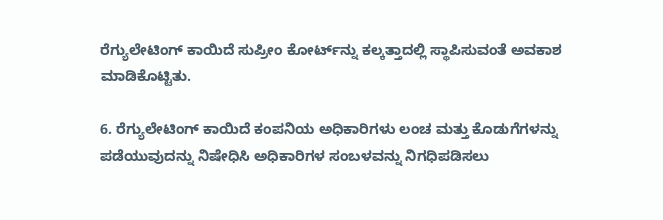ರೆಗ್ಯುಲೇಟಿಂಗ್ ಕಾಯಿದೆ ಸುಪ್ರೀಂ ಕೋರ್ಟ್‌ನ್ನು ಕಲ್ಕತ್ತಾದಲ್ಲಿ ಸ್ಥಾಪಿಸುವಂತೆ ಅವಕಾಶ ಮಾಡಿಕೊಟ್ಟಿತು.

6. ರೆಗ್ಯುಲೇಟಿಂಗ್ ಕಾಯಿದೆ ಕಂಪನಿಯ ಅಧಿಕಾರಿಗಳು ಲಂಚ ಮತ್ತು ಕೊಡುಗೆಗಳನ್ನು ಪಡೆಯುವುದನ್ನು ನಿಷೇಧಿಸಿ ಅಧಿಕಾರಿಗಳ ಸಂಬಳವನ್ನು ನಿಗಧಿಪಡಿಸಲು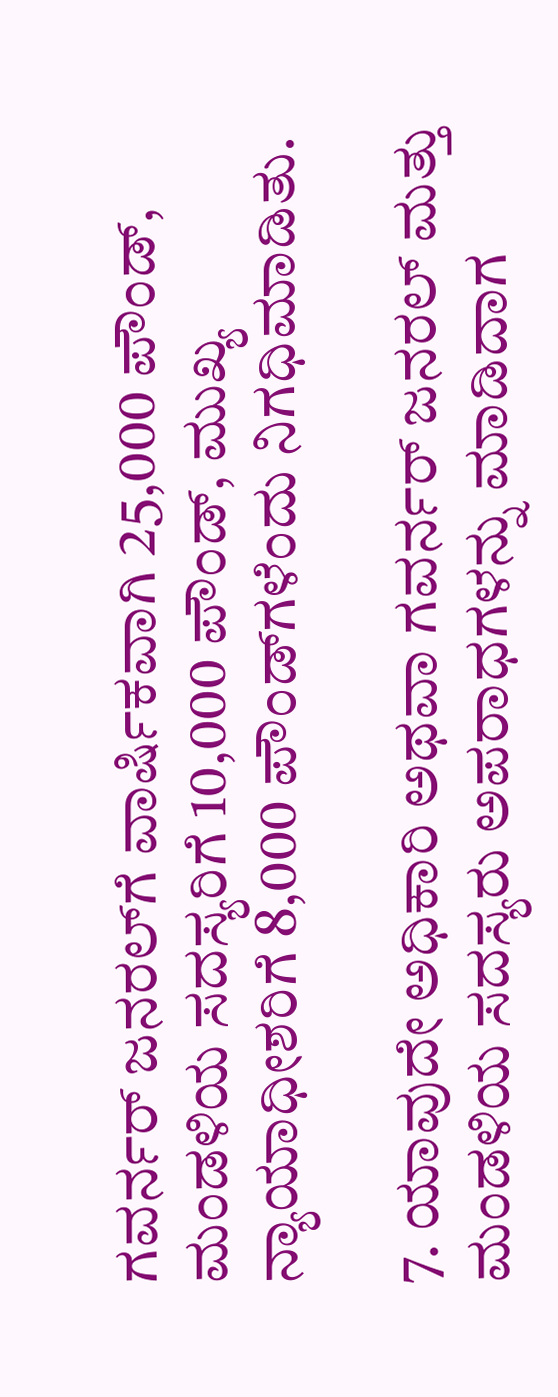ಗವರ್ನರ್ ಜನರಲ್‌ಗೆ ವಾರ್ಷಿಕವಾಗಿ 25,000 ಪೌಂಡ್, ಮಂಡಳಿಯ ಸದಸ್ಯರಿಗೆ 10,000 ಪೌಂಡ್, ಮುಖ್ಯ ನ್ಯಾಯಾಧೀಶರಿಗೆ 8,000 ಪೌಂಡ್‌ಗಳೆಂದು ನಿಗಧಿಮಾಡಿತು.

7. ಯಾವುದೇ ಅಧಿಕಾರಿ ಅಥವಾ ಗವರ್ನರ್ ಜನರಲ್ ಮತ್ತು ಮಂಡಳಿಯ ಸದಸ್ಯರು ಅಪರಾಧಗಳನ್ನು ಮಾಡಿದಾಗ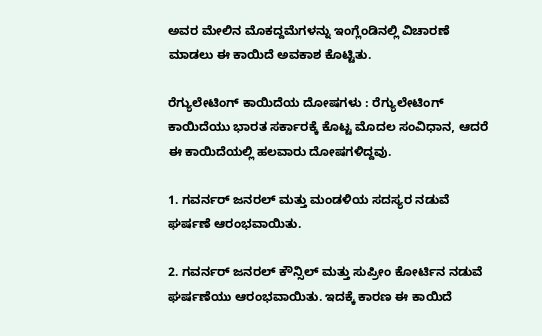ಅವರ ಮೇಲಿನ ಮೊಕದ್ದಮೆಗಳನ್ನು ಇಂಗ್ಲೆಂಡಿನಲ್ಲಿ ವಿಚಾರಣೆ ಮಾಡಲು ಈ ಕಾಯಿದೆ ಅವಕಾಶ ಕೊಟ್ಟಿತು.

ರೆಗ್ಯುಲೇಟಿಂಗ್ ಕಾಯಿದೆಯ ದೋಷಗಳು : ರೆಗ್ಯುಲೇಟಿಂಗ್ ಕಾಯಿದೆಯು ಭಾರತ ಸರ್ಕಾರಕ್ಕೆ ಕೊಟ್ಟ ಮೊದಲ ಸಂವಿಧಾನ, ಆದರೆ ಈ ಕಾಯಿದೆಯಲ್ಲಿ ಹಲವಾರು ದೋಷಗಳಿದ್ದವು.

1. ಗವರ್ನರ್ ಜನರಲ್ ಮತ್ತು ಮಂಡಳಿಯ ಸದಸ್ಯರ ನಡುವೆ ಘರ್ಷಣೆ ಆರಂಭವಾಯಿತು.

2. ಗವರ್ನರ್ ಜನರಲ್ ಕೌನ್ಸಿಲ್ ಮತ್ತು ಸುಪ್ರೀಂ ಕೋರ್ಟಿನ ನಡುವೆ ಘರ್ಷಣೆಯು ಆರಂಭವಾಯಿತು. ಇದಕ್ಕೆ ಕಾರಣ ಈ ಕಾಯಿದೆ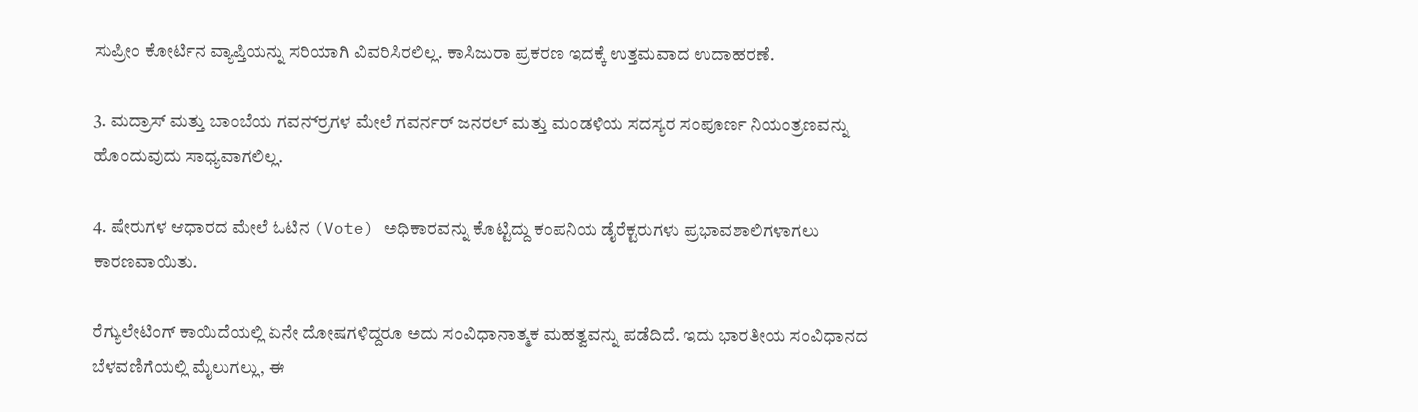ಸುಪ್ರೀಂ ಕೋರ್ಟಿನ ವ್ಯಾಪ್ತಿಯನ್ನು ಸರಿಯಾಗಿ ವಿವರಿಸಿರಲಿಲ್ಲ. ಕಾಸಿಜುರಾ ಪ್ರಕರಣ ಇದಕ್ಕೆ ಉತ್ತಮವಾದ ಉದಾಹರಣೆ.

3. ಮದ್ರಾಸ್ ಮತ್ತು ಬಾಂಬೆಯ ಗವರ್ನ‌್ರಗಳ ಮೇಲೆ ಗವರ್ನರ್ ಜನರಲ್ ಮತ್ತು ಮಂಡಳಿಯ ಸದಸ್ಯರ ಸಂಪೂರ್ಣ ನಿಯಂತ್ರಣವನ್ನು ಹೊಂದುವುದು ಸಾಧ್ಯವಾಗಲಿಲ್ಲ.

4. ಷೇರುಗಳ ಆಧಾರದ ಮೇಲೆ ಓಟಿನ (Vote) ಅಧಿಕಾರವನ್ನು ಕೊಟ್ಟಿದ್ದು ಕಂಪನಿಯ ಡೈರೆಕ್ಟರುಗಳು ಪ್ರಭಾವಶಾಲಿಗಳಾಗಲು ಕಾರಣವಾಯಿತು.

ರೆಗ್ಯುಲೇಟಿಂಗ್ ಕಾಯಿದೆಯಲ್ಲಿ ಏನೇ ದೋಷಗಳಿದ್ದರೂ ಅದು ಸಂವಿಧಾನಾತ್ಮಕ ಮಹತ್ವವನ್ನು ಪಡೆದಿದೆ. ಇದು ಭಾರತೀಯ ಸಂವಿಧಾನದ ಬೆಳವಣಿಗೆಯಲ್ಲಿ ಮೈಲುಗಲ್ಲು, ಈ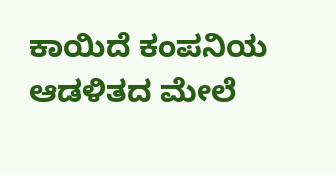ಕಾಯಿದೆ ಕಂಪನಿಯ ಆಡಳಿತದ ಮೇಲೆ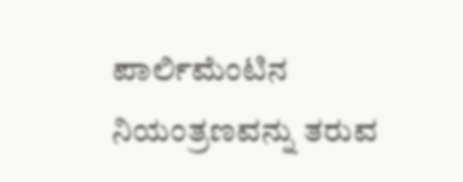ಪಾರ್ಲಿಮೆಂಟಿನ ನಿಯಂತ್ರಣವನ್ನು ತರುವ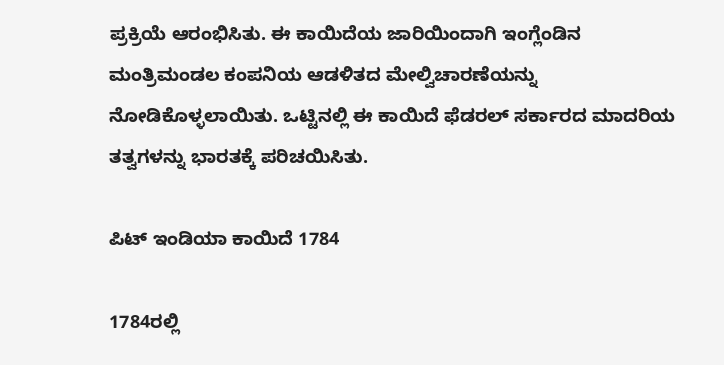ಪ್ರಕ್ರಿಯೆ ಆರಂಭಿಸಿತು. ಈ ಕಾಯಿದೆಯ ಜಾರಿಯಿಂದಾಗಿ ಇಂಗ್ಲೆಂಡಿನ ಮಂತ್ರಿಮಂಡಲ ಕಂಪನಿಯ ಆಡಳಿತದ ಮೇಲ್ವಿಚಾರಣೆಯನ್ನು ನೋಡಿಕೊಳ್ಳಲಾಯಿತು. ಒಟ್ಟಿನಲ್ಲಿ ಈ ಕಾಯಿದೆ ಫೆಡರಲ್ ಸರ್ಕಾರದ ಮಾದರಿಯ ತತ್ವಗಳನ್ನು ಭಾರತಕ್ಕೆ ಪರಿಚಯಿಸಿತು.

ಪಿಟ್ ಇಂಡಿಯಾ ಕಾಯಿದೆ 1784

1784ರಲ್ಲಿ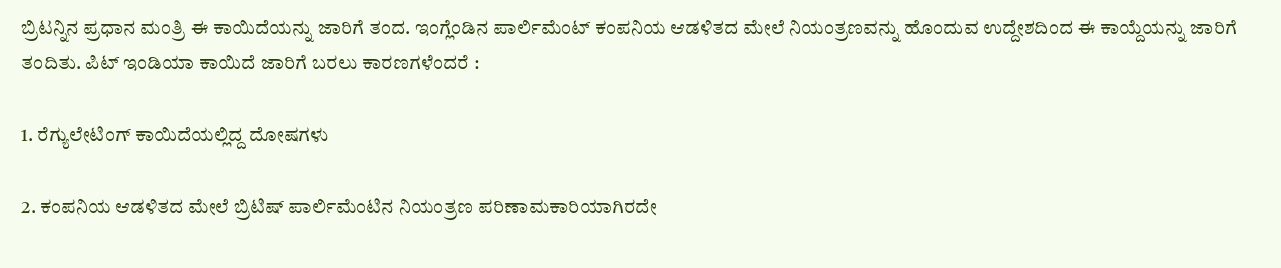ಬ್ರಿಟನ್ನಿನ ಪ್ರಧಾನ ಮಂತ್ರಿ ಈ ಕಾಯಿದೆಯನ್ನು ಜಾರಿಗೆ ತಂದ. ಇಂಗ್ಲೆಂಡಿನ ಪಾರ್ಲಿಮೆಂಟ್ ಕಂಪನಿಯ ಆಡಳಿತದ ಮೇಲೆ ನಿಯಂತ್ರಣವನ್ನು ಹೊಂದುವ ಉದ್ದೇಶದಿಂದ ಈ ಕಾಯ್ದೆಯನ್ನು ಜಾರಿಗೆ ತಂದಿತು. ಪಿಟ್ ಇಂಡಿಯಾ ಕಾಯಿದೆ ಜಾರಿಗೆ ಬರಲು ಕಾರಣಗಳೆಂದರೆ :

1. ರೆಗ್ಯುಲೇಟಿಂಗ್ ಕಾಯಿದೆಯಲ್ಲಿದ್ದ ದೋಷಗಳು

2. ಕಂಪನಿಯ ಆಡಳಿತದ ಮೇಲೆ ಬ್ರಿಟಿಷ್ ಪಾರ್ಲಿಮೆಂಟಿನ ನಿಯಂತ್ರಣ ಪರಿಣಾಮಕಾರಿಯಾಗಿರದೇ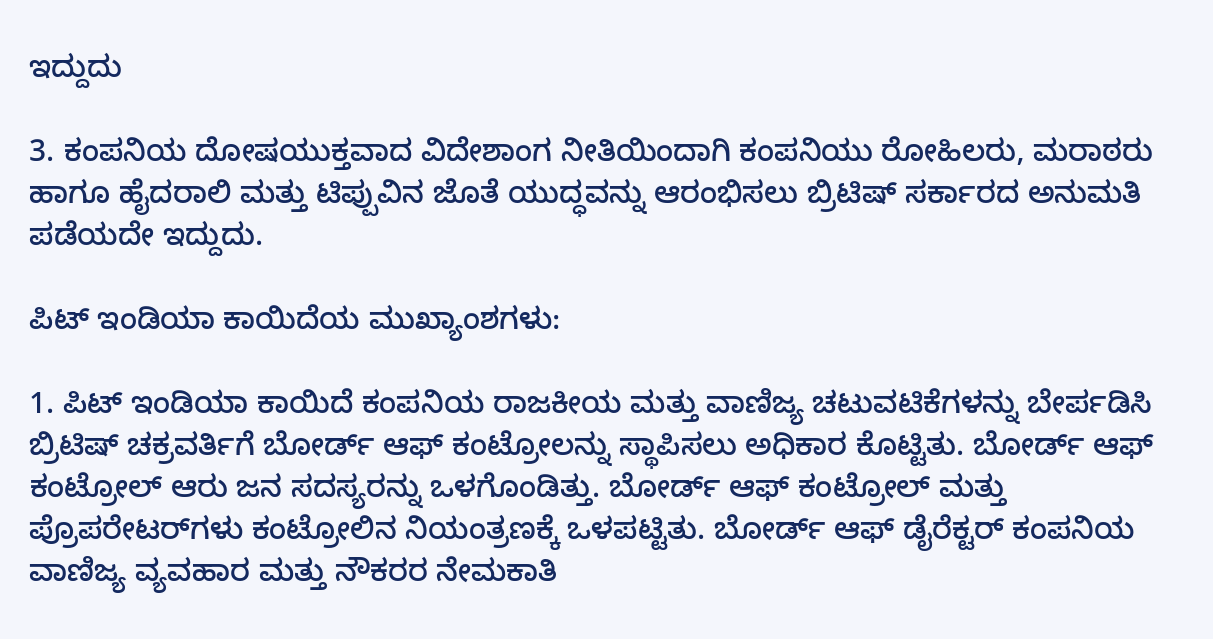ಇದ್ದುದು

3. ಕಂಪನಿಯ ದೋಷಯುಕ್ತವಾದ ವಿದೇಶಾಂಗ ನೀತಿಯಿಂದಾಗಿ ಕಂಪನಿಯು ರೋಹಿಲರು, ಮರಾಠರು ಹಾಗೂ ಹೈದರಾಲಿ ಮತ್ತು ಟಿಪ್ಪುವಿನ ಜೊತೆ ಯುದ್ಧವನ್ನು ಆರಂಭಿಸಲು ಬ್ರಿಟಿಷ್ ಸರ್ಕಾರದ ಅನುಮತಿ ಪಡೆಯದೇ ಇದ್ದುದು.

ಪಿಟ್ ಇಂಡಿಯಾ ಕಾಯಿದೆಯ ಮುಖ್ಯಾಂಶಗಳು:

1. ಪಿಟ್ ಇಂಡಿಯಾ ಕಾಯಿದೆ ಕಂಪನಿಯ ರಾಜಕೀಯ ಮತ್ತು ವಾಣಿಜ್ಯ ಚಟುವಟಿಕೆಗಳನ್ನು ಬೇರ್ಪಡಿಸಿ ಬ್ರಿಟಿಷ್ ಚಕ್ರವರ್ತಿಗೆ ಬೋರ್ಡ್ ಆಫ್ ಕಂಟ್ರೋಲನ್ನು ಸ್ಥಾಪಿಸಲು ಅಧಿಕಾರ ಕೊಟ್ಟಿತು. ಬೋರ್ಡ್ ಆಫ್ ಕಂಟ್ರೋಲ್ ಆರು ಜನ ಸದಸ್ಯರನ್ನು ಒಳಗೊಂಡಿತ್ತು. ಬೋರ್ಡ್ ಆಫ್ ಕಂಟ್ರೋಲ್ ಮತ್ತು ಪ್ರೊಪರೇಟರ್‌ಗಳು ಕಂಟ್ರೋಲಿನ ನಿಯಂತ್ರಣಕ್ಕೆ ಒಳಪಟ್ಟಿತು. ಬೋರ್ಡ್ ಆಫ್ ಡೈರೆಕ್ಟ‌ರ್ ಕಂಪನಿಯ ವಾಣಿಜ್ಯ ವ್ಯವಹಾರ ಮತ್ತು ನೌಕರರ ನೇಮಕಾತಿ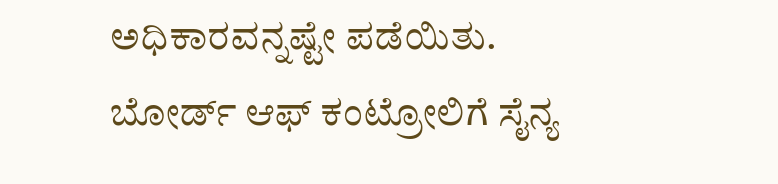ಅಧಿಕಾರವನ್ನಷ್ಟೇ ಪಡೆಯಿತು. ಬೋರ್ಡ್ ಆಫ್ ಕಂಟ್ರೋಲಿಗೆ ಸೈನ್ಯ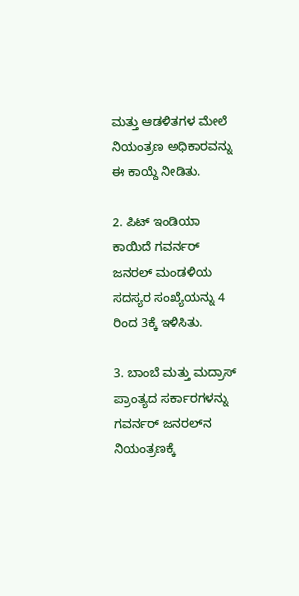ಮತ್ತು ಆಡಳಿತಗಳ ಮೇಲೆ ನಿಯಂತ್ರಣ ಅಧಿಕಾರವನ್ನು ಈ ಕಾಯ್ದೆ ನೀಡಿತು.

2. ಪಿಟ್ ಇಂಡಿಯಾ ಕಾಯಿದೆ ಗವರ್ನರ್ ಜನರಲ್ ಮಂಡಳಿಯ ಸದಸ್ಯರ ಸಂಖ್ಯೆಯನ್ನು 4 ರಿಂದ 3ಕ್ಕೆ ಇಳಿಸಿತು.

3. ಬಾಂಬೆ ಮತ್ತು ಮದ್ರಾಸ್ ಪ್ರಾಂತ್ಯದ ಸರ್ಕಾರಗಳನ್ನು ಗವರ್ನರ್ ಜನರಲ್‌ನ ನಿಯಂತ್ರಣಕ್ಕೆ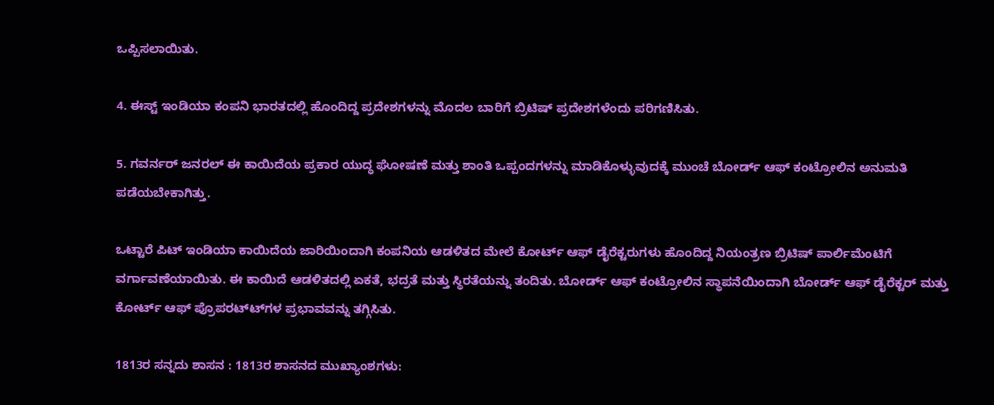ಒಪ್ಪಿಸಲಾಯಿತು.

4. ಈಸ್ಟ್ ಇಂಡಿಯಾ ಕಂಪನಿ ಭಾರತದಲ್ಲಿ ಹೊಂದಿದ್ದ ಪ್ರದೇಶಗಳನ್ನು ಮೊದಲ ಬಾರಿಗೆ ಬ್ರಿಟಿಷ್ ಪ್ರದೇಶಗಳೆಂದು ಪರಿಗಣಿಸಿತು.

5. ಗವರ್ನರ್ ಜನರಲ್ ಈ ಕಾಯಿದೆಯ ಪ್ರಕಾರ ಯುದ್ಧ ಘೋಷಣೆ ಮತ್ತು ಶಾಂತಿ ಒಪ್ಪಂದಗಳನ್ನು ಮಾಡಿಕೊಳ್ಳುವುದಕ್ಕೆ ಮುಂಚೆ ಬೋರ್ಡ್ ಆಫ್ ಕಂಟ್ರೋಲಿನ ಅನುಮತಿ ಪಡೆಯಬೇಕಾಗಿತ್ತು.

ಒಟ್ಟಾರೆ ಪಿಟ್ ಇಂಡಿಯಾ ಕಾಯಿದೆಯ ಜಾರಿಯಿಂದಾಗಿ ಕಂಪನಿಯ ಆಡಳಿತದ ಮೇಲೆ ಕೋರ್ಟ್ ಆಫ್ ಡೈರೆಕ್ಟರುಗಳು ಹೊಂದಿದ್ದ ನಿಯಂತ್ರಣ ಬ್ರಿಟಿಷ್ ಪಾರ್ಲಿಮೆಂಟಿಗೆ ವರ್ಗಾವಣೆಯಾಯಿತು. ಈ ಕಾಯಿದೆ ಆಡಳಿತದಲ್ಲಿ ಏಕತೆ, ಭದ್ರತೆ ಮತ್ತು ಸ್ಥಿರತೆಯನ್ನು ತಂದಿತು. ಬೋರ್ಡ್ ಆಫ್ ಕಂಟ್ರೋಲಿನ ಸ್ಥಾಪನೆಯಿಂದಾಗಿ ಬೋರ್ಡ್ ಆಫ್‌ ಡೈರೆಕ್ಟ‌ರ್ ಮತ್ತು ಕೋರ್ಟ್ ಆಫ್ ಪ್ರೊಪರಟ್‌‌ಟ್‌ಗಳ ಪ್ರಭಾವವನ್ನು ತಗ್ಗಿಸಿತು.

1813ರ ಸನ್ನದು ಶಾಸನ : 1813ರ ಶಾಸನದ ಮುಖ್ಯಾಂಶಗಳು: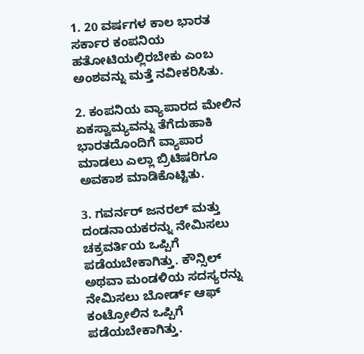1. 20 ವರ್ಷಗಳ ಕಾಲ ಭಾರತ ಸರ್ಕಾರ ಕಂಪನಿಯ ಹತೋಟಿಯಲ್ಲಿರಬೇಕು ಎಂಬ ಅಂಶವನ್ನು ಮತ್ತೆ ನವೀಕರಿಸಿತು.

2. ಕಂಪನಿಯ ವ್ಯಾಪಾರದ ಮೇಲಿನ ಏಕಸ್ವಾಮ್ಯವನ್ನು ತೆಗೆದುಹಾಕಿ ಭಾರತದೊಂದಿಗೆ ವ್ಯಾಪಾರ ಮಾಡಲು ಎಲ್ಲಾ ಬ್ರಿಟಿಷರಿಗೂ ಅವಕಾಶ ಮಾಡಿಕೊಟ್ಟಿತು.

3. ಗವರ್ನರ್ ಜನರಲ್ ಮತ್ತು ದಂಡನಾಯಕರನ್ನು ನೇಮಿಸಲು ಚಕ್ರವರ್ತಿಯ ಒಪ್ಪಿಗೆ ಪಡೆಯಬೇಕಾಗಿತ್ತು. ಕೌನ್ಸಿಲ್ ಅಥವಾ ಮಂಡಳಿಯ ಸದಸ್ಯರನ್ನು ನೇಮಿಸಲು ಬೋರ್ಡ್ ಆಫ್ ಕಂಟ್ರೋಲಿನ ಒಪ್ಪಿಗೆ ಪಡೆಯಬೇಕಾಗಿತ್ತು.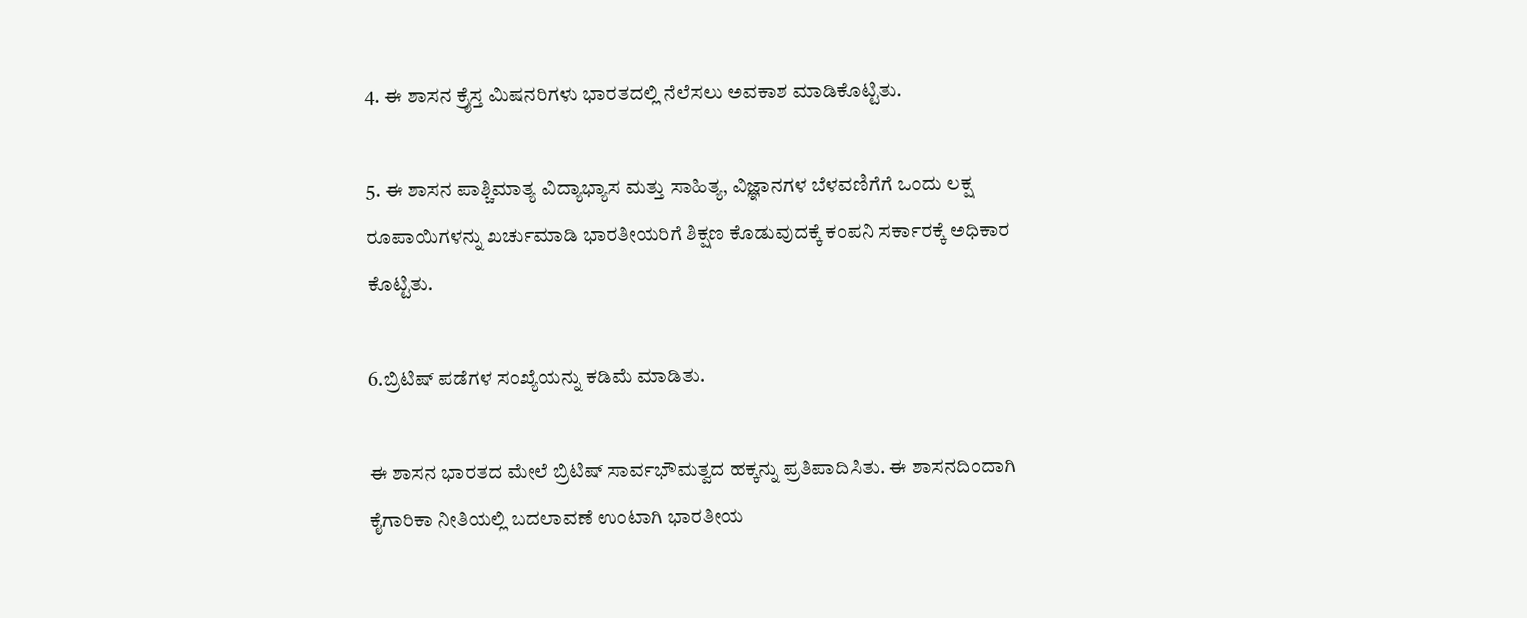4. ಈ ಶಾಸನ ಕ್ರೈಸ್ತ ಮಿಷನರಿಗಳು ಭಾರತದಲ್ಲಿ ನೆಲೆಸಲು ಅವಕಾಶ ಮಾಡಿಕೊಟ್ಟಿತು.

5. ಈ ಶಾಸನ ಪಾಶ್ಚಿಮಾತ್ಯ ವಿದ್ಯಾಭ್ಯಾಸ ಮತ್ತು ಸಾಹಿತ್ಯ, ವಿಜ್ಞಾನಗಳ ಬೆಳವಣಿಗೆಗೆ ಒಂದು ಲಕ್ಷ ರೂಪಾಯಿಗಳನ್ನು ಖರ್ಚುಮಾಡಿ ಭಾರತೀಯರಿಗೆ ಶಿಕ್ಷಣ ಕೊಡುವುದಕ್ಕೆ ಕಂಪನಿ ಸರ್ಕಾರಕ್ಕೆ ಅಧಿಕಾರ ಕೊಟ್ಟಿತು.

6.ಬ್ರಿಟಿಷ್ ಪಡೆಗಳ ಸಂಖ್ಯೆಯನ್ನು ಕಡಿಮೆ ಮಾಡಿತು.

ಈ ಶಾಸನ ಭಾರತದ ಮೇಲೆ ಬ್ರಿಟಿಷ್ ಸಾರ್ವಭೌಮತ್ವದ ಹಕ್ಕನ್ನು ಪ್ರತಿಪಾದಿಸಿತು. ಈ ಶಾಸನದಿಂದಾಗಿ ಕೈಗಾರಿಕಾ ನೀತಿಯಲ್ಲಿ ಬದಲಾವಣೆ ಉಂಟಾಗಿ ಭಾರತೀಯ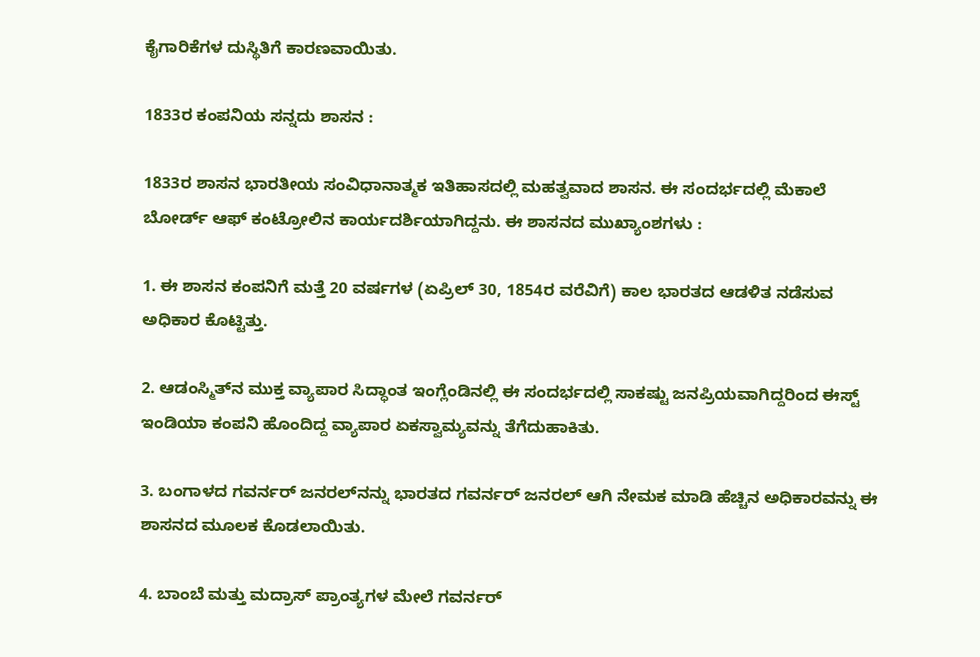ಕೈಗಾರಿಕೆಗಳ ದುಸ್ಥಿತಿಗೆ ಕಾರಣವಾಯಿತು.

1833ರ ಕಂಪನಿಯ ಸನ್ನದು ಶಾಸನ :

1833ರ ಶಾಸನ ಭಾರತೀಯ ಸಂವಿಧಾನಾತ್ಮಕ ಇತಿಹಾಸದಲ್ಲಿ ಮಹತ್ವವಾದ ಶಾಸನ. ಈ ಸಂದರ್ಭದಲ್ಲಿ ಮೆಕಾಲೆ ಬೋರ್ಡ್ ಆಫ್ ಕಂಟ್ರೋಲಿನ ಕಾರ್ಯದರ್ಶಿಯಾಗಿದ್ದನು. ಈ ಶಾಸನದ ಮುಖ್ಯಾಂಶಗಳು :

1. ಈ ಶಾಸನ ಕಂಪನಿಗೆ ಮತ್ತೆ 20 ವರ್ಷಗಳ (ಏಪ್ರಿಲ್ 30, 1854ರ ವರೆವಿಗೆ) ಕಾಲ ಭಾರತದ ಆಡಳಿತ ನಡೆಸುವ ಅಧಿಕಾರ ಕೊಟ್ಟಿತ್ತು.

2. ಆಡಂಸ್ಮಿತ್‌ನ ಮುಕ್ತ ವ್ಯಾಪಾರ ಸಿದ್ಧಾಂತ ಇಂಗ್ಲೆಂಡಿನಲ್ಲಿ ಈ ಸಂದರ್ಭದಲ್ಲಿ ಸಾಕಷ್ಟು ಜನಪ್ರಿಯವಾಗಿದ್ದರಿಂದ ಈಸ್ಟ್ ಇಂಡಿಯಾ ಕಂಪನಿ ಹೊಂದಿದ್ದ ವ್ಯಾಪಾರ ಏಕಸ್ವಾಮ್ಯವನ್ನು ತೆಗೆದುಹಾಕಿತು.

3. ಬಂಗಾಳದ ಗವರ್ನರ್ ಜನರಲ್‌ನನ್ನು ಭಾರತದ ಗವರ್ನರ್ ಜನರಲ್ ಆಗಿ ನೇಮಕ ಮಾಡಿ ಹೆಚ್ಚಿನ ಅಧಿಕಾರವನ್ನು ಈ ಶಾಸನದ ಮೂಲಕ ಕೊಡಲಾಯಿತು.

4. ಬಾಂಬೆ ಮತ್ತು ಮದ್ರಾಸ್ ಪ್ರಾಂತ್ಯಗಳ ಮೇಲೆ ಗವರ್ನರ್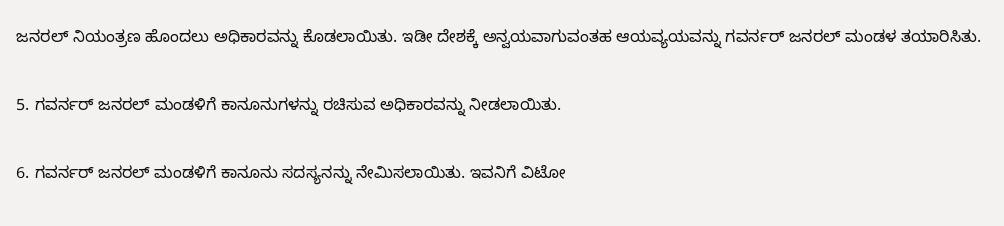ಜನರಲ್ ನಿಯಂತ್ರಣ ಹೊಂದಲು ಅಧಿಕಾರವನ್ನು ಕೊಡಲಾಯಿತು. ಇಡೀ ದೇಶಕ್ಕೆ ಅನ್ವಯವಾಗುವಂತಹ ಆಯವ್ಯಯವನ್ನು ಗವರ್ನರ್ ಜನರಲ್ ಮಂಡಳ ತಯಾರಿಸಿತು.

5. ಗವರ್ನರ್ ಜನರಲ್ ಮಂಡಳಿಗೆ ಕಾನೂನುಗಳನ್ನು ರಚಿಸುವ ಅಧಿಕಾರವನ್ನು ನೀಡಲಾಯಿತು.

6. ಗವರ್ನರ್ ಜನರಲ್ ಮಂಡಳಿಗೆ ಕಾನೂನು ಸದಸ್ಯನನ್ನು ನೇಮಿಸಲಾಯಿತು. ಇವನಿಗೆ ವಿಟೋ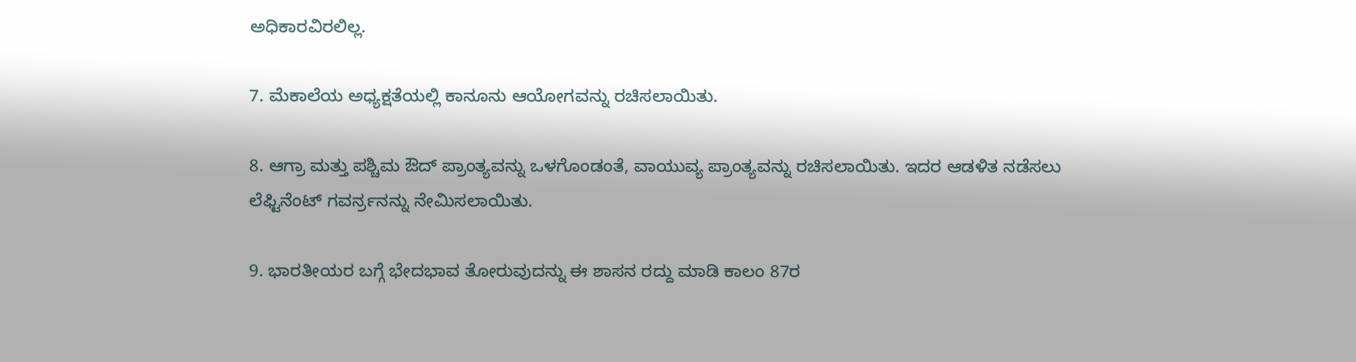ಅಧಿಕಾರವಿರಲಿಲ್ಲ.

7. ಮೆಕಾಲೆಯ ಅಧ್ಯಕ್ಷತೆಯಲ್ಲಿ ಕಾನೂನು ಆಯೋಗವನ್ನು ರಚಿಸಲಾಯಿತು.

8. ಆಗ್ರಾ ಮತ್ತು ಪಶ್ಚಿಮ ಔದ್ ಪ್ರಾಂತ್ಯವನ್ನು ಒಳಗೊಂಡಂತೆ, ವಾಯುವ್ಯ ಪ್ರಾಂತ್ಯವನ್ನು ರಚಿಸಲಾಯಿತು. ಇದರ ಆಡಳಿತ ನಡೆಸಲು ಲೆಫ್ಟಿನೆಂಟ್ ಗವರ್ನ‌್ರನನ್ನು ನೇಮಿಸಲಾಯಿತು.

9. ಭಾರತೀಯರ ಬಗ್ಗೆ ಭೇದಭಾವ ತೋರುವುದನ್ನು ಈ ಶಾಸನ ರದ್ದು ಮಾಡಿ ಕಾಲಂ 87ರ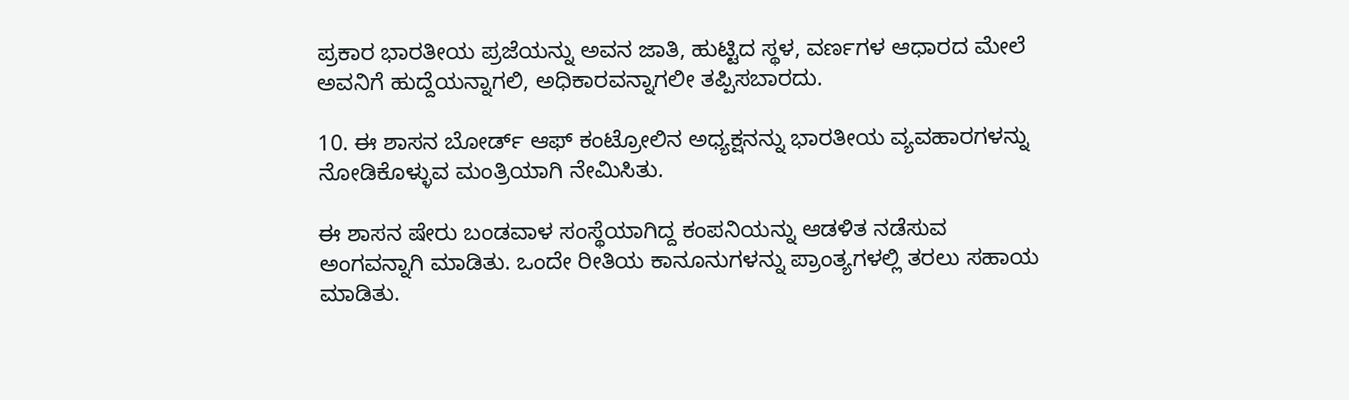ಪ್ರಕಾರ ಭಾರತೀಯ ಪ್ರಜೆಯನ್ನು ಅವನ ಜಾತಿ, ಹುಟ್ಟಿದ ಸ್ಥಳ, ವರ್ಣಗಳ ಆಧಾರದ ಮೇಲೆ ಅವನಿಗೆ ಹುದ್ದೆಯನ್ನಾಗಲಿ, ಅಧಿಕಾರವನ್ನಾಗಲೀ ತಪ್ಪಿಸಬಾರದು.

10. ಈ ಶಾಸನ ಬೋರ್ಡ್ ಆಫ್ ಕಂಟ್ರೋಲಿನ ಅಧ್ಯಕ್ಷನನ್ನು ಭಾರತೀಯ ವ್ಯವಹಾರಗಳನ್ನು ನೋಡಿಕೊಳ್ಳುವ ಮಂತ್ರಿಯಾಗಿ ನೇಮಿಸಿತು.

ಈ ಶಾಸನ ಷೇರು ಬಂಡವಾಳ ಸಂಸ್ಥೆಯಾಗಿದ್ದ ಕಂಪನಿಯನ್ನು ಆಡಳಿತ ನಡೆಸುವ ಅಂಗವನ್ನಾಗಿ ಮಾಡಿತು. ಒಂದೇ ರೀತಿಯ ಕಾನೂನುಗಳನ್ನು ಪ್ರಾಂತ್ಯಗಳಲ್ಲಿ ತರಲು ಸಹಾಯ ಮಾಡಿತು.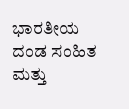ಭಾರತೀಯ ದಂಡ ಸಂಹಿತ ಮತ್ತು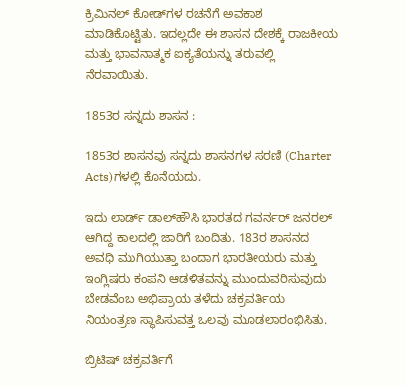ಕ್ರಿಮಿನಲ್‌ ಕೋಡ್‌ಗಳ ರಚನೆಗೆ ಅವಕಾಶ ಮಾಡಿಕೊಟ್ಟಿತು. ಇದಲ್ಲದೇ ಈ ಶಾಸನ ದೇಶಕ್ಕೆ ರಾಜಕೀಯ ಮತ್ತು ಭಾವನಾತ್ಮಕ ಐಕ್ಯತೆಯನ್ನು ತರುವಲ್ಲಿ ನೆರವಾಯಿತು.

1853ರ ಸನ್ನದು ಶಾಸನ :

1853ರ ಶಾಸನವು ಸನ್ನದು ಶಾಸನಗಳ ಸರಣಿ (Charter Acts)ಗಳಲ್ಲಿ ಕೊನೆಯದು.

ಇದು ಲಾರ್ಡ್ ಡಾಲ್‌ಹೌಸಿ ಭಾರತದ ಗವರ್ನರ್ ಜನರಲ್ ಆಗಿದ್ದ ಕಾಲದಲ್ಲಿ ಜಾರಿಗೆ ಬಂದಿತು. 183ರ ಶಾಸನದ ಅವಧಿ ಮುಗಿಯುತ್ತಾ ಬಂದಾಗ ಭಾರತೀಯರು ಮತ್ತು ಇಂಗ್ಲಿಷರು ಕಂಪನಿ ಆಡಳಿತವನ್ನು ಮುಂದುವರಿಸುವುದು ಬೇಡವೆಂಬ ಅಭಿಪ್ರಾಯ ತಳೆದು ಚಕ್ರವರ್ತಿಯ ನಿಯಂತ್ರಣ ಸ್ಥಾಪಿಸುವತ್ತ ಒಲವು ಮೂಡಲಾರಂಭಿಸಿತು.

ಬ್ರಿಟಿಷ್ ಚಕ್ರವರ್ತಿಗೆ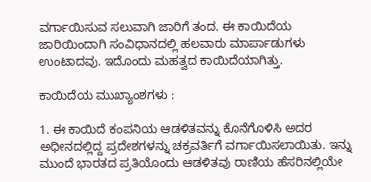ವರ್ಗಾಯಿಸುವ ಸಲುವಾಗಿ ಜಾರಿಗೆ ತಂದ. ಈ ಕಾಯಿದೆಯ ಜಾರಿಯಿಂದಾಗಿ ಸಂವಿಧಾನದಲ್ಲಿ ಹಲವಾರು ಮಾರ್ಪಾಡುಗಳು ಉಂಟಾದವು. ಇದೊಂದು ಮಹತ್ವದ ಕಾಯಿದೆಯಾಗಿತ್ತು.

ಕಾಯಿದೆಯ ಮುಖ್ಯಾಂಶಗಳು :

1. ಈ ಕಾಯಿದೆ ಕಂಪನಿಯ ಆಡಳಿತವನ್ನು ಕೊನೆಗೊಳಿಸಿ ಅದರ ಅಧೀನದಲ್ಲಿದ್ದ ಪ್ರದೇಶಗಳನ್ನು ಚಕ್ರವರ್ತಿಗೆ ವರ್ಗಾಯಿಸಲಾಯಿತು. ಇನ್ನು ಮುಂದೆ ಭಾರತದ ಪ್ರತಿಯೊಂದು ಆಡಳಿತವು ರಾಣಿಯ ಹೆಸರಿನಲ್ಲಿಯೇ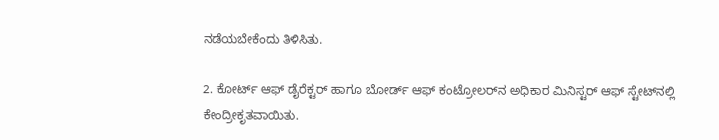ನಡೆಯಬೇಕೆಂದು ತಿಳಿಸಿತು.

2. ಕೋರ್ಟ್ ಆಫ್ ಡೈರೆಕ್ಟರ್ ಹಾಗೂ ಬೋರ್ಡ್ ಆಫ್ ಕಂಟ್ರೋಲರ್‌ನ ಅಧಿಕಾರ ಮಿನಿಸ್ಟರ್ ಆಫ್ ಸ್ಟೇಟ್‌ನಲ್ಲಿ ಕೇಂದ್ರೀಕೃತವಾಯಿತು.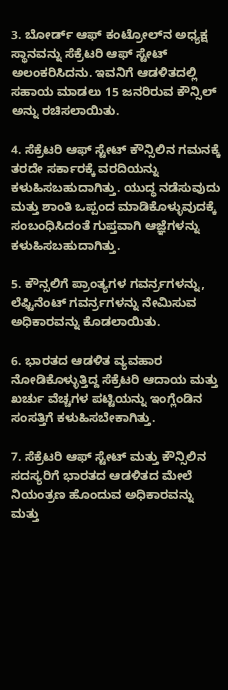3. ಬೋರ್ಡ್ ಆಫ್ ಕಂಟ್ರೋಲ್‌ನ ಅಧ್ಯಕ್ಷ ಸ್ಥಾನವನ್ನು ಸೆಕ್ರೆಟರಿ ಆಫ್ ಸ್ಟೇಟ್ ಅಲಂಕರಿಸಿದನು. ಇವನಿಗೆ ಆಡಳಿತದಲ್ಲಿ ಸಹಾಯ ಮಾಡಲು 15 ಜನರಿರುವ ಕೌನ್ಸಿಲ್ ಅನ್ನು ರಚಿಸಲಾಯಿತು.

4. ಸೆಕ್ರೆಟರಿ ಆಫ್ ಸ್ಟೇಟ್ ಕೌನ್ಸಿಲಿನ ಗಮನಕ್ಕೆ ತರದೇ ಸರ್ಕಾರಕ್ಕೆ ವರದಿಯನ್ನು ಕಳುಹಿಸಬಹುದಾಗಿತ್ತು. ಯುದ್ಧ ನಡೆಸುವುದು ಮತ್ತು ಶಾಂತಿ ಒಪ್ಪಂದ ಮಾಡಿಕೊಳ್ಳುವುದಕ್ಕೆ ಸಂಬಂಧಿಸಿದಂತೆ ಗುಪ್ತವಾಗಿ ಆಜ್ಞೆಗಳನ್ನು ಕಳುಹಿಸಬಹುದಾಗಿತ್ತು.

5. ಕೌನ್ಸಲಿಗೆ ಪ್ರಾಂತ್ಯಗಳ ಗವರ್ನ‌್ರಗಳನ್ನು, ಲೆಫ್ಟಿನೆಂಟ್ ಗವರ್ನ‌್ರಗಳನ್ನು ನೇಮಿಸುವ ಅಧಿಕಾರವನ್ನು ಕೊಡಲಾಯಿತು.

6. ಭಾರತದ ಆಡಳಿತ ವ್ಯವಹಾರ ನೋಡಿಕೊಳ್ಳುತ್ತಿದ್ದ ಸೆಕ್ರೆಟರಿ ಆದಾಯ ಮತ್ತು ಖರ್ಚು ವೆಚ್ಚಗಳ ಪಟ್ಟಿಯನ್ನು ಇಂಗ್ಲೆಂಡಿನ ಸಂಸತ್ತಿಗೆ ಕಳುಹಿಸಬೇಕಾಗಿತ್ತು.

7. ಸೆಕ್ರೆಟರಿ ಆಫ್ ಸ್ಟೇಟ್ ಮತ್ತು ಕೌನ್ಸಿಲಿನ ಸದಸ್ಯರಿಗೆ ಭಾರತದ ಆಡಳಿತದ ಮೇಲೆ ನಿಯಂತ್ರಣ ಹೊಂದುವ ಅಧಿಕಾರವನ್ನು ಮತ್ತು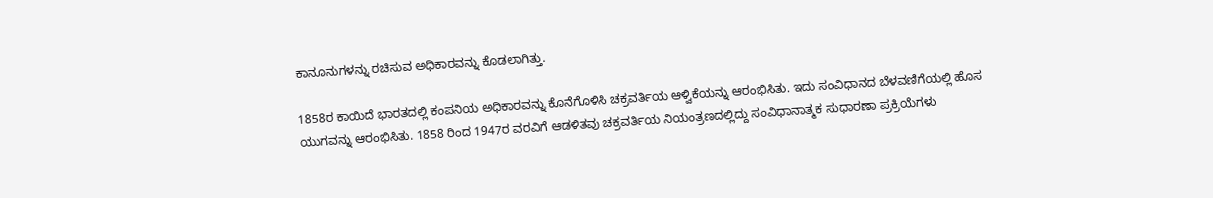ಕಾನೂನುಗಳನ್ನು ರಚಿಸುವ ಅಧಿಕಾರವನ್ನು ಕೊಡಲಾಗಿತ್ತು.

1858ರ ಕಾಯಿದೆ ಭಾರತದಲ್ಲಿ ಕಂಪನಿಯ ಅಧಿಕಾರವನ್ನು ಕೊನೆಗೊಳಿಸಿ ಚಕ್ರವರ್ತಿಯ ಆಳ್ವಿಕೆಯನ್ನು ಆರಂಭಿಸಿತು. ಇದು ಸಂವಿಧಾನದ ಬೆಳವಣಿಗೆಯಲ್ಲಿ ಹೊಸ ಯುಗವನ್ನು ಆರಂಭಿಸಿತು. 1858 ರಿಂದ 1947ರ ವರವಿಗೆ ಆಡಳಿತವು ಚಕ್ರವರ್ತಿಯ ನಿಯಂತ್ರಣದಲ್ಲಿದ್ದು ಸಂವಿಧಾನಾತ್ಮಕ ಸುಧಾರಣಾ ಪ್ರಕ್ರಿಯೆಗಳು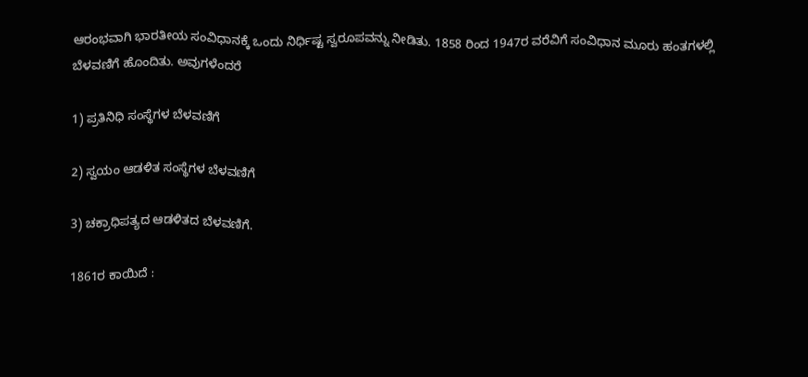ಆರಂಭವಾಗಿ ಭಾರತೀಯ ಸಂವಿಧಾನಕ್ಕೆ ಒಂದು ನಿರ್ಧಿಷ್ಟ ಸ್ವರೂಪವನ್ನು ನೀಡಿತು. 1858 ರಿಂದ 1947ರ ವರೆವಿಗೆ ಸಂವಿಧಾನ ಮೂರು ಹಂತಗಳಲ್ಲಿ ಬೆಳವಣಿಗೆ ಹೊಂದಿತು. ಅವುಗಳೆಂದರೆ

1) ಪ್ರತಿನಿಧಿ ಸಂಸ್ಥೆಗಳ ಬೆಳವಣಿಗೆ

2) ಸ್ವಯಂ ಆಡಳಿತ ಸಂಸ್ಥೆಗಳ ಬೆಳವಣಿಗೆ

3) ಚಕ್ರಾಧಿಪತ್ಯದ ಆಡಳಿತದ ಬೆಳವಣಿಗೆ.

1861ರ ಕಾಯಿದೆ :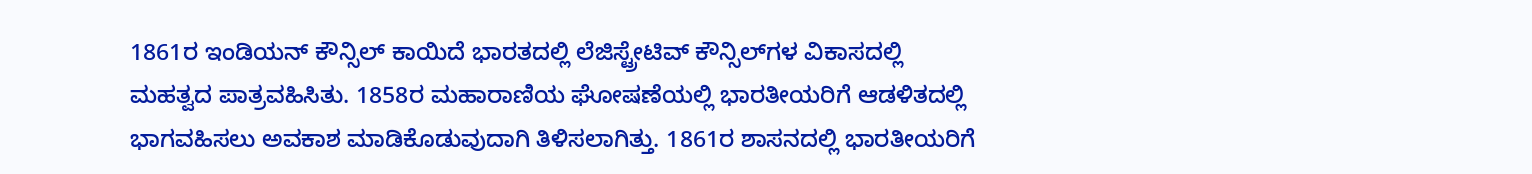1861ರ ಇಂಡಿಯನ್ ಕೌನ್ಸಿಲ್ ಕಾಯಿದೆ ಭಾರತದಲ್ಲಿ ಲೆಜಿಸ್ಟ್ರೇಟಿವ್ ಕೌನ್ಸಿಲ್‌ಗಳ ವಿಕಾಸದಲ್ಲಿ ಮಹತ್ವದ ಪಾತ್ರವಹಿಸಿತು. 1858ರ ಮಹಾರಾಣಿಯ ಘೋಷಣೆಯಲ್ಲಿ ಭಾರತೀಯರಿಗೆ ಆಡಳಿತದಲ್ಲಿ ಭಾಗವಹಿಸಲು ಅವಕಾಶ ಮಾಡಿಕೊಡುವುದಾಗಿ ತಿಳಿಸಲಾಗಿತ್ತು. 1861ರ ಶಾಸನದಲ್ಲಿ ಭಾರತೀಯರಿಗೆ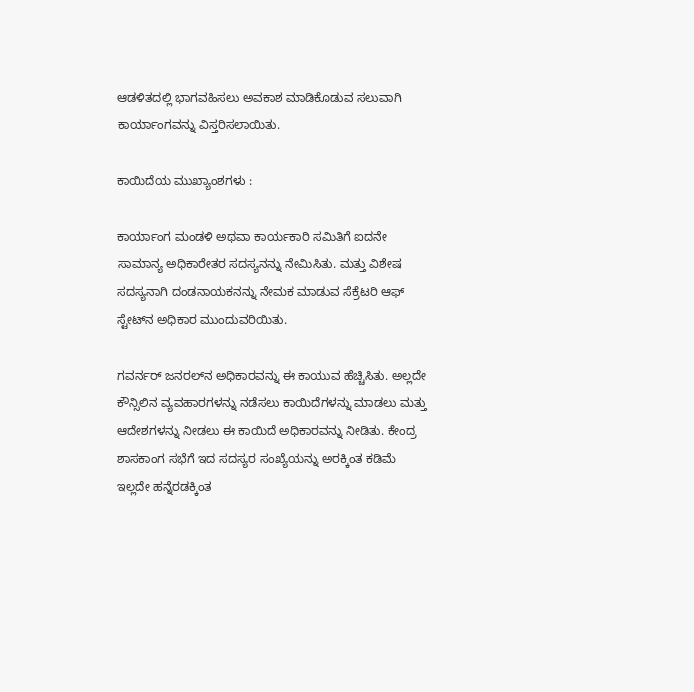ಆಡಳಿತದಲ್ಲಿ ಭಾಗವಹಿಸಲು ಅವಕಾಶ ಮಾಡಿಕೊಡುವ ಸಲುವಾಗಿ ಕಾರ್ಯಾಂಗವನ್ನು ವಿಸ್ತರಿಸಲಾಯಿತು.

ಕಾಯಿದೆಯ ಮುಖ್ಯಾಂಶಗಳು :

ಕಾರ್ಯಾಂಗ ಮಂಡಳಿ ಅಥವಾ ಕಾರ್ಯಕಾರಿ ಸಮಿತಿಗೆ ಐದನೇ ಸಾಮಾನ್ಯ ಅಧಿಕಾರೇತರ ಸದಸ್ಯನನ್ನು ನೇಮಿಸಿತು. ಮತ್ತು ವಿಶೇಷ ಸದಸ್ಯನಾಗಿ ದಂಡನಾಯಕನನ್ನು ನೇಮಕ ಮಾಡುವ ಸೆಕ್ರೆಟರಿ ಆಫ್ ಸ್ಟೇಟ್‌ನ ಅಧಿಕಾರ ಮುಂದುವರಿಯಿತು.

ಗವರ್ನರ್ ಜನರಲ್‌ನ ಅಧಿಕಾರವನ್ನು ಈ ಕಾಯುವ ಹೆಚ್ಚಿಸಿತು. ಅಲ್ಲದೇ ಕೌನ್ಸಿಲಿನ ವ್ಯವಹಾರಗಳನ್ನು ನಡೆಸಲು ಕಾಯಿದೆಗಳನ್ನು ಮಾಡಲು ಮತ್ತು ಆದೇಶಗಳನ್ನು ನೀಡಲು ಈ ಕಾಯಿದೆ ಅಧಿಕಾರವನ್ನು ನೀಡಿತು. ಕೇಂದ್ರ ಶಾಸಕಾಂಗ ಸಭೆಗೆ ಇದ ಸದಸ್ಯರ ಸಂಖ್ಯೆಯನ್ನು ಅರಕ್ಕಿಂತ ಕಡಿಮೆ ಇಲ್ಲದೇ ಹನ್ನೆರಡಕ್ಕಿಂತ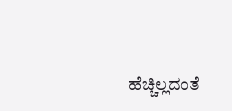ಹೆಚ್ಚಿಲ್ಲದಂತೆ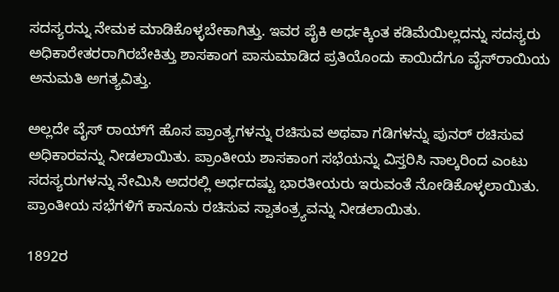ಸದಸ್ಯರನ್ನು ನೇಮಕ ಮಾಡಿಕೊಳ್ಳಬೇಕಾಗಿತ್ತು. ಇವರ ಪೈಕಿ ಅರ್ಧಕ್ಕಿಂತ ಕಡಿಮೆಯಿಲ್ಲದನ್ನು ಸದಸ್ಯರು ಅಧಿಕಾರೇತರರಾಗಿರಬೇಕಿತ್ತು ಶಾಸಕಾಂಗ ಪಾಸುಮಾಡಿದ ಪ್ರತಿಯೊಂದು ಕಾಯಿದೆಗೂ ವೈಸ್‌ರಾಯಿಯ ಅನುಮತಿ ಅಗತ್ಯವಿತ್ತು.

ಅಲ್ಲದೇ ವೈಸ್ ರಾಯ್‌ಗೆ ಹೊಸ ಪ್ರಾಂತ್ಯಗಳನ್ನು ರಚಿಸುವ ಅಥವಾ ಗಡಿಗಳನ್ನು ಪುನರ್ ರಚಿಸುವ ಅಧಿಕಾರವನ್ನು ನೀಡಲಾಯಿತು. ಪ್ರಾಂತೀಯ ಶಾಸಕಾಂಗ ಸಭೆಯನ್ನು ವಿಸ್ತರಿಸಿ ನಾಲ್ಕರಿಂದ ಎಂಟು ಸದಸ್ಯರುಗಳನ್ನು ನೇಮಿಸಿ ಅದರಲ್ಲಿ ಅರ್ಧದಷ್ಟು ಭಾರತೀಯರು ಇರುವಂತೆ ನೋಡಿಕೊಳ್ಳಲಾಯಿತು. ಪ್ರಾಂತೀಯ ಸಭೆಗಳಿಗೆ ಕಾನೂನು ರಚಿಸುವ ಸ್ವಾತಂತ್ರ್ಯವನ್ನು ನೀಡಲಾಯಿತು.

1892ರ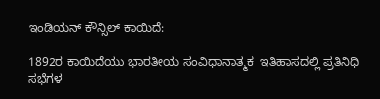ಇಂಡಿಯನ್ ಕೌನ್ಸಿಲ್ ಕಾಯಿದೆ:

1892ರ ಕಾಯಿದೆಯು ಭಾರತೀಯ ಸಂವಿಧಾನಾತ್ಮಕ  ಇತಿಹಾಸದಲ್ಲಿ ಪ್ರತಿನಿಧಿ ಸಭೆಗಳ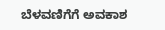ಬೆಳವಣಿಗೆಗೆ ಅವಕಾಶ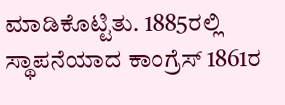ಮಾಡಿಕೊಟ್ಟಿತು. 1885ರಲ್ಲಿ ಸ್ಥಾಪನೆಯಾದ ಕಾಂಗ್ರೆಸ್ 1861ರ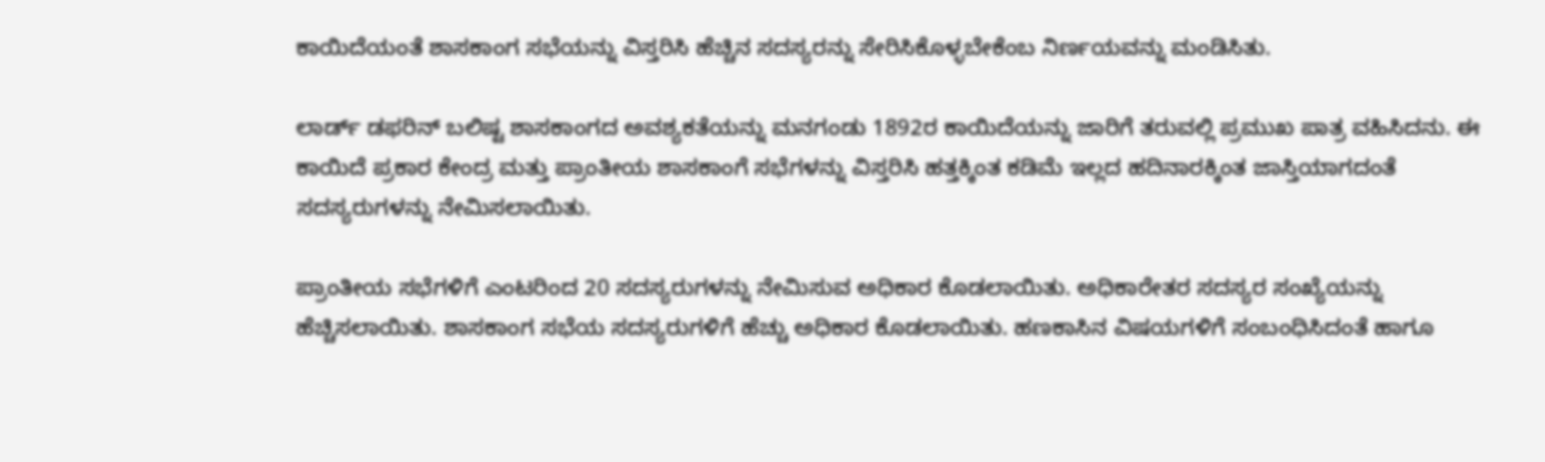ಕಾಯಿದೆಯಂತೆ ಶಾಸಕಾಂಗ ಸಭೆಯನ್ನು ವಿಸ್ತರಿಸಿ ಹೆಚ್ಚಿನ ಸದಸ್ಯರನ್ನು ಸೇರಿಸಿಕೊಳ್ಳಬೇಕೆಂಬ ನಿರ್ಣಯವನ್ನು ಮಂಡಿಸಿತು.

ಲಾರ್ಡ್ ಡಫರಿನ್ ಬಲಿಷ್ಟ ಶಾಸಕಾಂಗದ ಅವಶ್ಯಕತೆಯನ್ನು ಮನಗಂಡು 1892ರ ಕಾಯಿದೆಯನ್ನು ಜಾರಿಗೆ ತರುವಲ್ಲಿ ಪ್ರಮುಖ ಪಾತ್ರ ವಹಿಸಿದನು. ಈ ಕಾಯಿದೆ ಪ್ರಕಾರ ಕೇಂದ್ರ ಮತ್ತು ಪ್ರಾಂತೀಯ ಶಾಸಕಾಂಗೆ ಸಭೆಗಳನ್ನು ವಿಸ್ತರಿಸಿ ಹತ್ತಕ್ಕಿಂತ ಕಡಿಮೆ ಇಲ್ಲದ ಹದಿನಾರಕ್ಕಿಂತ ಜಾಸ್ತಿಯಾಗದಂತೆ ಸದಸ್ಯರುಗಳನ್ನು ನೇಮಿಸಲಾಯಿತು.

ಪ್ರಾಂತೀಯ ಸಭೆಗಳಿಗೆ ಎಂಟರಿಂದ 20 ಸದಸ್ಯರುಗಳನ್ನು ನೇಮಿಸುವ ಅಧಿಕಾರ ಕೊಡಲಾಯಿತು. ಅಧಿಕಾರೇತರ ಸದಸ್ಯರ ಸಂಖ್ಯೆಯನ್ನು ಹೆಚ್ಚಿಸಲಾಯಿತು. ಶಾಸಕಾಂಗ ಸಭೆಯ ಸದಸ್ಯರುಗಳಿಗೆ ಹೆಚ್ಚು ಅಧಿಕಾರ ಕೊಡಲಾಯಿತು. ಹಣಕಾಸಿನ ವಿಷಯಗಳಿಗೆ ಸಂಬಂಧಿಸಿದಂತೆ ಹಾಗೂ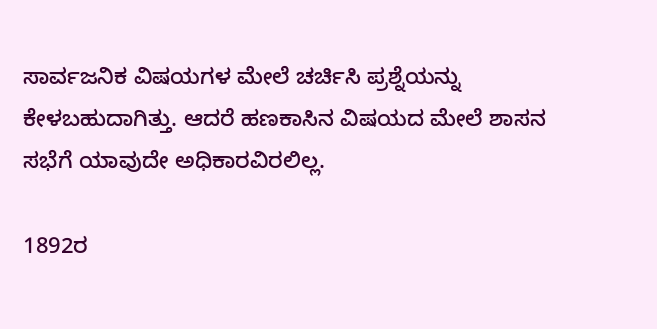ಸಾರ್ವಜನಿಕ ವಿಷಯಗಳ ಮೇಲೆ ಚರ್ಚಿಸಿ ಪ್ರಶ್ನೆಯನ್ನು ಕೇಳಬಹುದಾಗಿತ್ತು. ಆದರೆ ಹಣಕಾಸಿನ ವಿಷಯದ ಮೇಲೆ ಶಾಸನ ಸಭೆಗೆ ಯಾವುದೇ ಅಧಿಕಾರವಿರಲಿಲ್ಲ.

1892ರ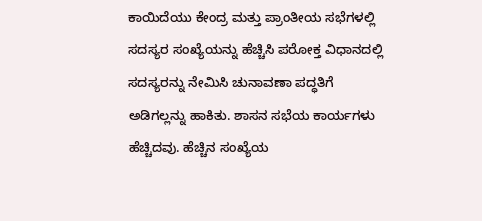ಕಾಯಿದೆಯು ಕೇಂದ್ರ ಮತ್ತು ಪ್ರಾಂತೀಯ ಸಭೆಗಳಲ್ಲಿ ಸದಸ್ಯರ ಸಂಖ್ಯೆಯನ್ನು ಹೆಚ್ಚಿಸಿ ಪರೋಕ್ತ ವಿಧಾನದಲ್ಲಿ ಸದಸ್ಯರನ್ನು ನೇಮಿಸಿ ಚುನಾವಣಾ ಪದ್ಧತಿಗೆ ಅಡಿಗಲ್ಲನ್ನು ಹಾಕಿತು. ಶಾಸನ ಸಭೆಯ ಕಾರ್ಯಗಳು ಹೆಚ್ಚಿದವು. ಹೆಚ್ಚಿನ ಸಂಖ್ಯೆಯ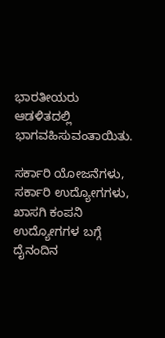ಭಾರತೀಯರು ಆಡಳಿತದಲ್ಲಿ ಭಾಗವಹಿಸುವಂತಾಯಿತು.

ಸರ್ಕಾರಿ ಯೋಜನೆಗಳು, ಸರ್ಕಾರಿ ಉದ್ಯೋಗಗಳು, ಖಾಸಗಿ ಕಂಪನಿ ಉದ್ಯೋಗಗಳ ಬಗ್ಗೆ ದೈನಂದಿನ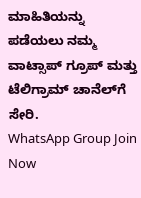ಮಾಹಿತಿಯನ್ನು ಪಡೆಯಲು ನಮ್ಮ ವಾಟ್ಸಾಪ್ ಗ್ರೂಪ್ ಮತ್ತು ಟೆಲಿಗ್ರಾಮ್ ಚಾನೆಲ್‌ಗೆ ಸೇರಿ.
WhatsApp Group Join Now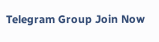Telegram Group Join Now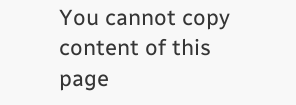You cannot copy content of this page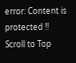error: Content is protected !!
Scroll to Top